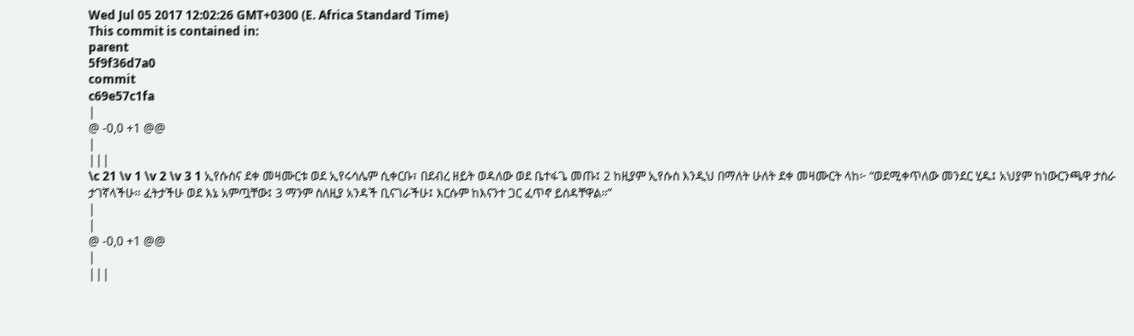Wed Jul 05 2017 12:02:26 GMT+0300 (E. Africa Standard Time)
This commit is contained in:
parent
5f9f36d7a0
commit
c69e57c1fa
|
@ -0,0 +1 @@
|
|||
\c 21 \v 1 \v 2 \v 3 1 ኢየሱስና ደቀ መዛሙርቱ ወደ ኢየሩሳሌም ሲቀርቡ፣ በደብረ ዘይት ወዳለው ወደ ቤተፋጌ መጡ፤ 2 ከዚያም ኢየሱስ እንዲህ በማለት ሁለት ደቀ መዛሙርት ላከ፦ “ወደሚቀጥለው መንደር ሂዱ፤ አህያም ከነውርንጫዋ ታስራ ታገኛላችሁ። ፈትታችሁ ወደ እኔ አምጧቸው፤ 3 ማንም ስለዚያ አንዳች ቢናገራችሁ፤ እርሱም ከእናንተ ጋር ፈጥኖ ይሰዳቸዋል።”
|
|
@ -0,0 +1 @@
|
|||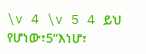\v 4 \v 5 4 ይህ የሆነው፣5“እነሆ፣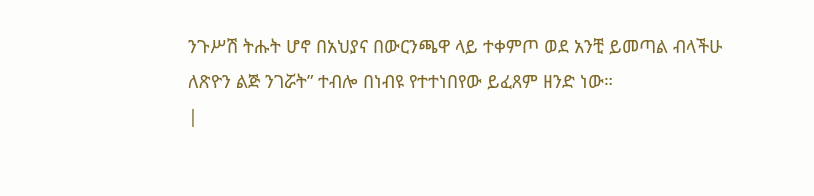ንጉሥሽ ትሑት ሆኖ በአህያና በውርንጫዋ ላይ ተቀምጦ ወደ አንቺ ይመጣል ብላችሁ ለጽዮን ልጅ ንገሯት” ተብሎ በነብዩ የተተነበየው ይፈጸም ዘንድ ነው።
|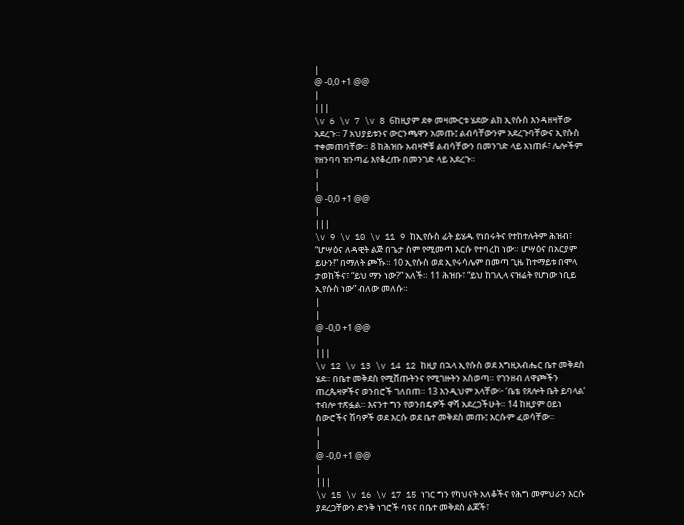|
@ -0,0 +1 @@
|
|||
\v 6 \v 7 \v 8 6ከዚያም ደቀ መዛሙርቱ ሄደው ልክ ኢየሱስ እንዳዘዛቸው አደረጉ። 7 አህያይቱንና ውርንጫዋን አመጡ፤ ልብሳቸውንም አደረጉባቸውና ኢየሱስ ተቀመጠባቸው። 8 ከሕዝቡ አብዛኞቹ ልብሳቸውን በመንገድ ላይ አነጠፉ፣ ሌሎችም የዘንባባ ዝንጣፊ እየቆረጡ በመንገድ ላይ አደረጉ።
|
|
@ -0,0 +1 @@
|
|||
\v 9 \v 10 \v 11 9 ከኢየሱስ ፊት ይሄዱ የነበሩትና የተከተሉትም ሕዝብ፣ “ሆሣዕና ለዳዊት ልጅ በጌታ ስም የሚመጣ እርሱ የተባረከ ነው። ሆሣዕና በአርያም ይሁን!” በማለት ጮኹ። 10 ኢየሱስ ወደ ኢየሩሳሌም በመጣ ጊዜ ከተማይቱ በሞላ ታወከችና፣ “ይህ ማን ነው?” አለች። 11 ሕዝቡ፣ “ይህ ከገሊላ ናዝሬት የሆነው ነቢይ ኢየሱስ ነው” ብለው መለሱ።
|
|
@ -0,0 +1 @@
|
|||
\v 12 \v 13 \v 14 12 ከዚያ በኋላ ኢየሱስ ወደ እግዚአብሔር ቤተ መቅደስ ሄደ። በቤተ መቅደስ የሚሸጡትንና የሚገዙትን አስወጣ። የገንዘብ ለዋጮችን ጠረጴዛዎችና ወንበሮች ገለበጠ። 13 እንዲህም አላቸው፦ ‘ቤቴ የጸሎት ቤት ይባላል’ ተብሎ ተጽፏል። እናንተ ግን የወንበዴዎች ዋሻ አደረጋችሁት። 14 ከዚያም ዐይነ ስውሮችና ሽባዎች ወደ እርሱ ወደ ቤተ መቅደስ መጡ፤ እርሱም ፈወሳቸው።
|
|
@ -0,0 +1 @@
|
|||
\v 15 \v 16 \v 17 15 ነገር ግን የካህናት አለቆችና የሕግ መምህራን እርሱ ያደረጋቸውን ድንቅ ነገሮች ባዩና በቤተ መቅደስ ልጆች፣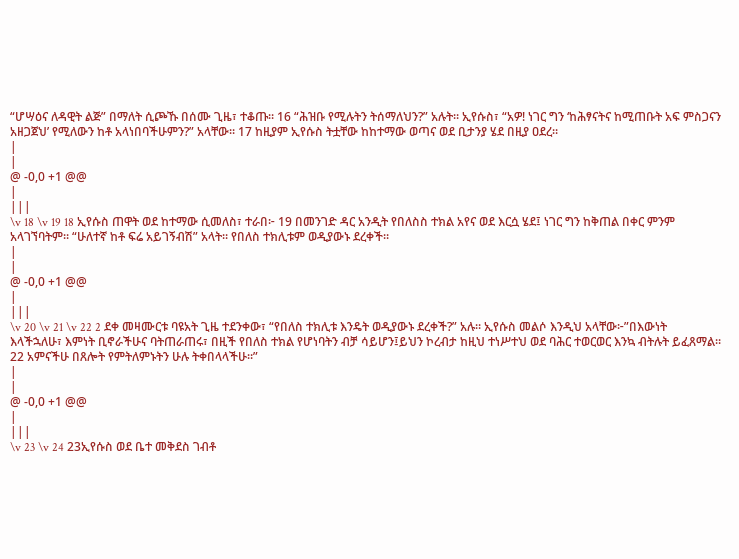“ሆሣዕና ለዳዊት ልጅ” በማለት ሲጮኹ በሰሙ ጊዜ፣ ተቆጡ። 16 “ሕዝቡ የሚሉትን ትሰማለህን?” አሉት። ኢየሱስ፣ “አዎ! ነገር ግን ‘ከሕፃናትና ከሚጠቡት አፍ ምስጋናን አዘጋጀህ’ የሚለውን ከቶ አላነበባችሁምን?” አላቸው። 17 ከዚያም ኢየሱስ ትቷቸው ከከተማው ወጣና ወደ ቢታንያ ሄደ በዚያ ዐደረ።
|
|
@ -0,0 +1 @@
|
|||
\v 18 \v 19 18 ኢየሱስ ጠዋት ወደ ከተማው ሲመለስ፣ ተራበ፦ 19 በመንገድ ዳር አንዲት የበለስስ ተክል አየና ወደ እርሷ ሄደ፤ ነገር ግን ከቅጠል በቀር ምንም አላገኘባትም። “ሁለተኛ ከቶ ፍሬ አይገኝብሽ” አላት። የበለስ ተክሊቱም ወዲያውኑ ደረቀች።
|
|
@ -0,0 +1 @@
|
|||
\v 20 \v 21 \v 22 2 ደቀ መዛሙርቱ ባዩአት ጊዜ ተደንቀው፣ “የበለስ ተክሊቱ እንዴት ወዲያውኑ ደረቀች?” አሉ። ኢየሱስ መልሶ እንዲህ አላቸው፦”በእውነት እላችኋለሁ፣ እምነት ቢኖራችሁና ባትጠራጠሩ፣ በዚች የበለስ ተክል የሆነባትን ብቻ ሳይሆን፤ይህን ኮረብታ ከዚህ ተነሥተህ ወደ ባሕር ተወርወር እንኳ ብትሉት ይፈጸማል። 22 አምናችሁ በጸሎት የምትለምኑትን ሁሉ ትቀበላላችሁ።”
|
|
@ -0,0 +1 @@
|
|||
\v 23 \v 24 23ኢየሱስ ወደ ቤተ መቅደስ ገብቶ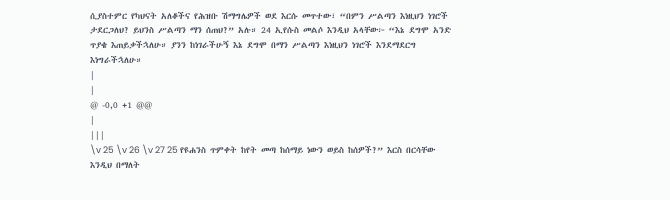ሲያስተምር የካህናት አለቆችና የሕዝቡ ሽማግሌዎች ወደ እርሱ መጥተው፣ “በምን ሥልጣን እነዚህን ነገሮች ታደርጋለህ? ይህንስ ሥልጣን ማን ሰጠህ?” አሉ። 24 ኢየሱስ መልሶ እንዲህ አላቸው፦ “እኔ ደግሞ አንድ ጥያቄ እጠይቃችኋለሁ። ያንን ከነገራችሁኝ እኔ ደግሞ በማን ሥልጣን እነዚህን ነገሮች እንደማደርግ እነግራችኋለሁ።
|
|
@ -0,0 +1 @@
|
|||
\v 25 \v 26 \v 27 25 የዩሐንስ ጥምቀት ከየት መጣ ከሰማይ ነውን ወይስ ከሰዎች?” እርስ በርሳቸው እንዲህ በማለት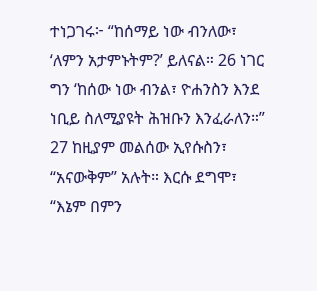ተነጋገሩ፦ “ከሰማይ ነው ብንለው፣ ‘ለምን አታምኑትም?’ ይለናል። 26 ነገር ግን ‘ከሰው ነው ብንል፣ ዮሐንስን እንደ ነቢይ ስለሚያዩት ሕዝቡን እንፈራለን።” 27 ከዚያም መልሰው ኢየሱስን፣ “አናውቅም” አሉት። እርሱ ደግሞ፣ “እኔም በምን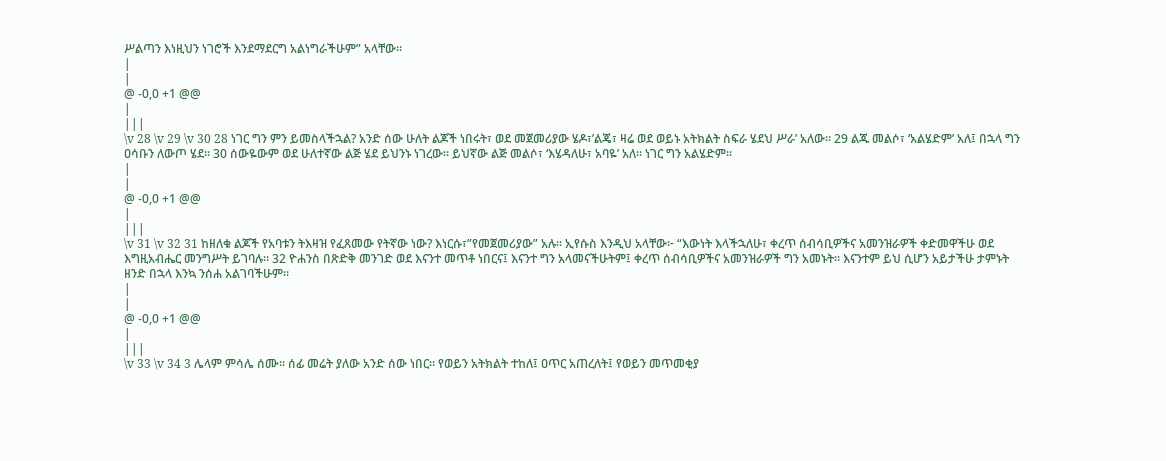ሥልጣን እነዚህን ነገሮች እንደማደርግ አልነግራችሁም” አላቸው።
|
|
@ -0,0 +1 @@
|
|||
\v 28 \v 29 \v 30 28 ነገር ግን ምን ይመስላችኋል? አንድ ሰው ሁለት ልጆች ነበሩት፣ ወደ መጀመሪያው ሄዶ፣’ልጄ፣ ዛሬ ወደ ወይኑ አትክልት ስፍራ ሄደህ ሥራ’ አለው። 29 ልጁ መልሶ፣ ‘አልሄድም’ አለ፤ በኋላ ግን ዐሳቡን ለውጦ ሄደ። 30 ሰውዬውም ወደ ሁለተኛው ልጅ ሄደ ይህንኑ ነገረው። ይህኛው ልጅ መልሶ፣ ‘እሄዳለሁ፣ አባዬ’ አለ። ነገር ግን አልሄድም።
|
|
@ -0,0 +1 @@
|
|||
\v 31 \v 32 31 ከዘለቁ ልጆች የአባቱን ትእዛዝ የፈጸመው የትኛው ነው? እነርሱ፣”የመጀመሪያው” አሉ። ኢየሱስ እንዲህ አላቸው፦ “እውነት እላችኋለሁ፣ ቀረጥ ሰብሳቢዎችና አመንዝራዎች ቀድመዋችሁ ወደ እግዚአብሔር መንግሥት ይገባሉ። 32 ዮሐንስ በጽድቅ መንገድ ወደ እናንተ መጥቶ ነበርና፤ እናንተ ግን አላመናችሁትም፤ ቀረጥ ሰብሳቢዎችና አመንዝራዎች ግን አመኑት። እናንተም ይህ ሲሆን አይታችሁ ታምኑት ዘንድ በኋላ እንኳ ንሰሐ አልገባችሁም።
|
|
@ -0,0 +1 @@
|
|||
\v 33 \v 34 3 ሌላም ምሳሌ ሰሙ። ሰፊ መሬት ያለው አንድ ሰው ነበር። የወይን አትክልት ተከለ፤ ዐጥር አጠረለት፤ የወይን መጥመቂያ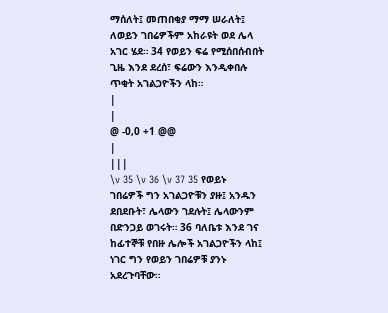ማሰለት፤ መጠበቂያ ማማ ሠራለት፤ ለወይን ገበሬዎችም አከራዩት ወደ ሌላ አገር ሄደ። 34 የወይን ፍሬ የሚሰበሰብበት ጊዜ እንደ ደረሰ፣ ፍሬውን እንዲቀበሉ ጥቂት አገልጋዮችን ላከ።
|
|
@ -0,0 +1 @@
|
|||
\v 35 \v 36 \v 37 35 የወይኑ ገበሬዎች ግን አገልጋዮቹን ያዙ፤ አንዱን ደበደቡት፣ ሌላውን ገደሉት፤ ሌላውንም በድንጋይ ወገሩት። 36 ባለቤቱ እንደ ገና ከፊተኞቹ የበዙ ሌሎች አገልጋዮችን ላከ፤ ነገር ግን የወይን ገበሬዎቹ ያንኑ አደረጉባቸው።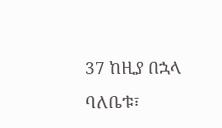37 ከዚያ በኋላ ባለቤቱ፣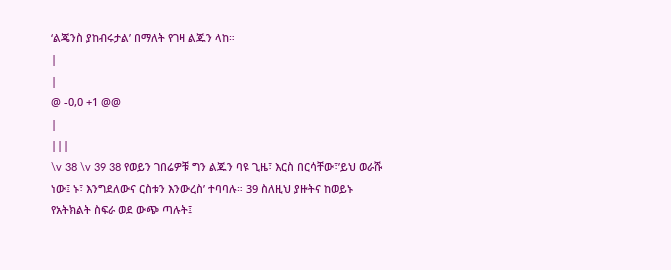‘ልጄንስ ያከብሩታል’ በማለት የገዛ ልጁን ላከ።
|
|
@ -0,0 +1 @@
|
|||
\v 38 \v 39 38 የወይን ገበሬዎቹ ግን ልጁን ባዩ ጊዜ፣ እርስ በርሳቸው፣’ይህ ወራሹ ነው፤ ኑ፣ እንግደለውና ርስቱን እንውረስ’ ተባባሉ። 39 ስለዚህ ያዙትና ከወይኑ የአትክልት ስፍራ ወደ ውጭ ጣሉት፤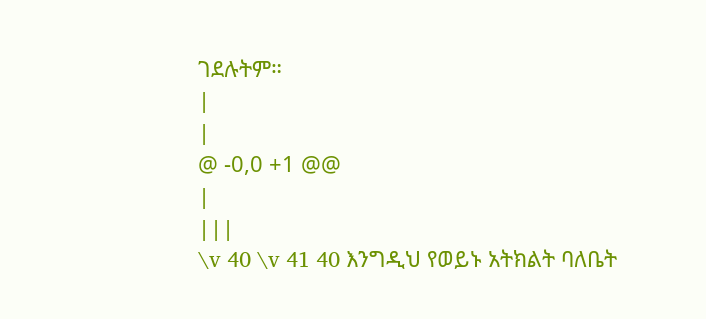ገደሉትም።
|
|
@ -0,0 +1 @@
|
|||
\v 40 \v 41 40 እንግዲህ የወይኑ አትክልት ባለቤት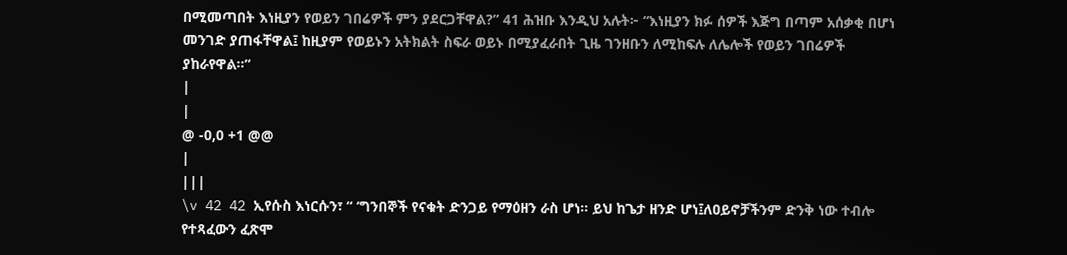በሚመጣበት እነዚያን የወይን ገበሬዎች ምን ያደርጋቸዋል?” 41 ሕዝቡ እንዲህ አሉት፦ “እነዚያን ክፉ ሰዎች እጅግ በጣም አሰቃቂ በሆነ መንገድ ያጠፋቸዋል፤ ከዚያም የወይኑን አትክልት ስፍራ ወይኑ በሚያፈራበት ጊዜ ገንዘቡን ለሚከፍሉ ለሌሎች የወይን ገበሬዎች ያከራየዋል።”
|
|
@ -0,0 +1 @@
|
|||
\v 42 42 ኢየሱስ እነርሱን፣ “ ‘ግንበኞች የናቁት ድንጋይ የማዕዘን ራስ ሆነ። ይህ ከጌታ ዘንድ ሆነ፤ለዐይኖቻችንም ድንቅ ነው ተብሎ የተጻፈውን ፈጽሞ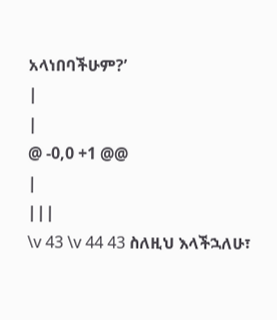አላነበባችሁም?’
|
|
@ -0,0 +1 @@
|
|||
\v 43 \v 44 43 ስለዚህ እላችኋለሁ፣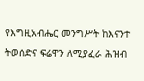የእግዚአብሔር መንግሥት ከእናንተ ትወሰድና ፍሬዋን ለሚያፈራ ሕዝብ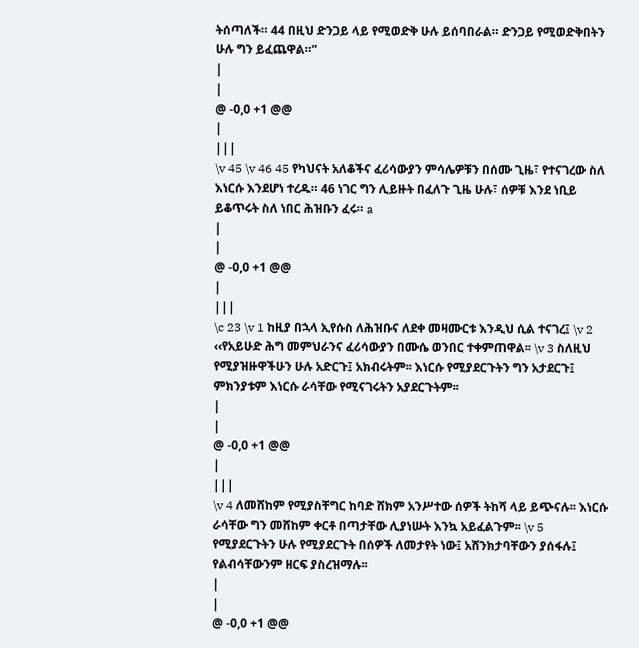ትሰጣለች። 44 በዚህ ድንጋይ ላይ የሚወድቅ ሁሉ ይሰባበራል። ድንጋይ የሚወድቅበትን ሁሉ ግን ይፈጨዋል።”
|
|
@ -0,0 +1 @@
|
|||
\v 45 \v 46 45 የካህናት አለቆችና ፈሪሳውያን ምሳሌዎቹን በሰሙ ጊዜ፣ የተናገረው ስለ እነርሱ እንደሆነ ተረዱ። 46 ነገር ግን ሊይዙት በፈለጉ ጊዜ ሁሉ፣ ሰዎቹ እንደ ነቢይ ይቆጥሩት ስለ ነበር ሕዝቡን ፈሩ። a
|
|
@ -0,0 +1 @@
|
|||
\c 23 \v 1 ከዚያ በኋላ ኢየሱስ ለሕዝቡና ለደቀ መዛሙርቱ እንዲህ ሲል ተናገረ፤ \v 2 ‹‹የአይሁድ ሕግ መምህራንና ፈሪሳውያን በሙሴ ወንበር ተቀምጠዋል፡፡ \v 3 ስለዚህ የሚያዝዙዋችሁን ሁሉ አድርጉ፤ አክብሩትም፡፡ እነርሱ የሚያደርጉትን ግን አታደርጉ፤ ምክንያቱም እነርሱ ራሳቸው የሚናገሩትን አያደርጉትም፡፡
|
|
@ -0,0 +1 @@
|
|||
\v 4 ለመሸከም የሚያስቸግር ከባድ ሸክም አንሥተው ሰዎች ትከሻ ላይ ይጭናሉ፡፡ እነርሱ ራሳቸው ግን መሸከም ቀርቶ በጣታቸው ሊያነሡት እንኳ አይፈልጉም፡፡ \v 5 የሚያደርጉትን ሁሉ የሚያደርጉት በሰዎች ለመታየት ነው፤ አሸንክታባቸውን ያሰፋሉ፤ የልብሳቸውንም ዘርፍ ያስረዝማሉ፡፡
|
|
@ -0,0 +1 @@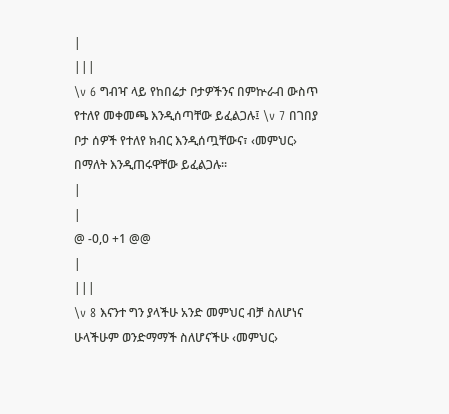|
|||
\v 6 ግብዣ ላይ የከበሬታ ቦታዎችንና በምኵራብ ውስጥ የተለየ መቀመጫ እንዲሰጣቸው ይፈልጋሉ፤ \v 7 በገበያ ቦታ ሰዎች የተለየ ክብር እንዲሰጧቸውና፣ ‹መምህር› በማለት እንዲጠሩዋቸው ይፈልጋሉ፡፡
|
|
@ -0,0 +1 @@
|
|||
\v 8 እናንተ ግን ያላችሁ አንድ መምህር ብቻ ስለሆነና ሁላችሁም ወንድማማች ስለሆናችሁ ‹መምህር›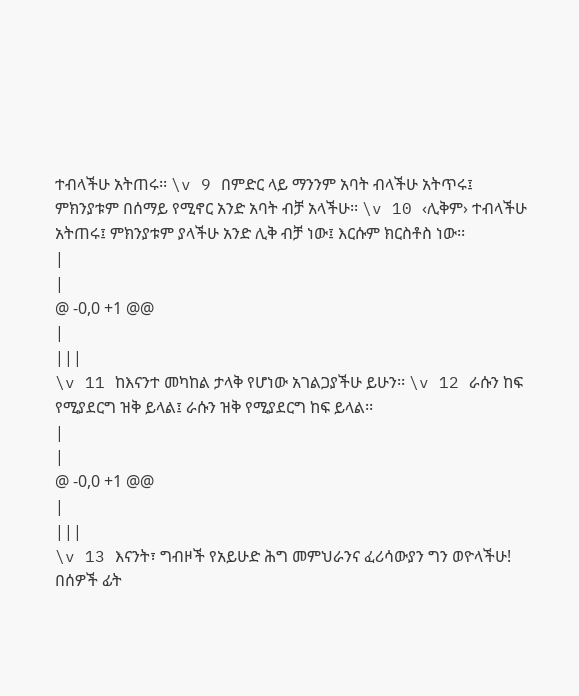ተብላችሁ አትጠሩ፡፡ \v 9 በምድር ላይ ማንንም አባት ብላችሁ አትጥሩ፤ ምክንያቱም በሰማይ የሚኖር አንድ አባት ብቻ አላችሁ፡፡ \v 10 ‹ሊቅም› ተብላችሁ አትጠሩ፤ ምክንያቱም ያላችሁ አንድ ሊቅ ብቻ ነው፤ እርሱም ክርስቶስ ነው፡፡
|
|
@ -0,0 +1 @@
|
|||
\v 11 ከእናንተ መካከል ታላቅ የሆነው አገልጋያችሁ ይሁን፡፡ \v 12 ራሱን ከፍ የሚያደርግ ዝቅ ይላል፤ ራሱን ዝቅ የሚያደርግ ከፍ ይላል፡፡
|
|
@ -0,0 +1 @@
|
|||
\v 13 እናንት፣ ግብዞች የአይሁድ ሕግ መምህራንና ፈሪሳውያን ግን ወዮላችሁ! በሰዎች ፊት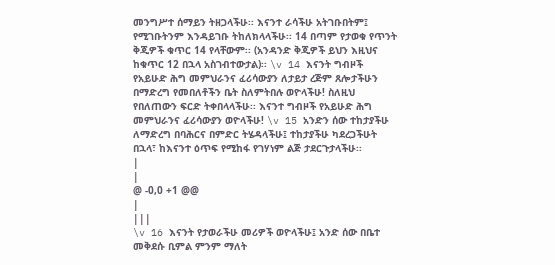መንግሥተ ሰማይን ትዘጋላችሁ፡፡ እናንተ ራሳችሁ አትገቡበትም፤ የሚገቡትንም እንዳይገቡ ትከለክላላችሁ፡፡ 14 በጣም የታወቁ የጥንት ቅጂዎች ቁጥር 14 የላቸውም፡፡ (አንዳንድ ቅጂዎች ይህን እዚህና ከቁጥር 12 በኋላ አስገብተውታል)፡፡ \v 14 እናንት ግብዞች የአይሁድ ሕግ መምህራንና ፈሪሳውያን ለታይታ ረጅም ጸሎታችሁን በማድረግ የመበለቶችን ቤት ስለምትበሉ ወዮላችሁ! ስለዚህ የበለጠውን ፍርድ ትቀበላላችሁ፡፡ እናንተ ግብዞች የአይሁድ ሕግ መምህራንና ፈሪሳውያን ወዮላችሁ! \v 15 አንድን ሰው ተከታያችሁ ለማድረግ በባሕርና በምድር ትሄዳላችሁ፤ ተከታያችሁ ካደረጋችሁት በኋላ፣ ከእናንተ ዕጥፍ የሚከፋ የገሃነም ልጅ ታደርጉታላችሁ፡፡
|
|
@ -0,0 +1 @@
|
|||
\v 16 እናንት የታወራችሁ መሪዎች ወዮላችሁ፤ አንድ ሰው በቤተ መቅደሱ ቢምል ምንም ማለት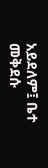አይደለም፤ ቤተ መቅደሱ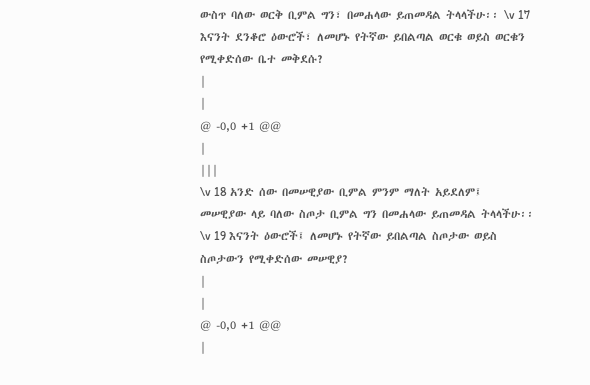ውስጥ ባለው ወርቅ ቢምል ግን፣ በመሐላው ይጠመዳል ትላላችሁ፡፡ \v 17 እናንት ደንቆሮ ዕውሮች፣ ለመሆኑ የትኛው ይበልጣል ወርቁ ወይስ ወርቁን የሚቀድሰው ቤተ መቅደሱ?
|
|
@ -0,0 +1 @@
|
|||
\v 18 አንድ ሰው በመሠዊያው ቢምል ምንም ማለት አይደለም፤ መሠዊያው ላይ ባለው ስጦታ ቢምል ግን በመሐላው ይጠመዳል ትላላችሁ፡፡ \v 19 እናንት ዕውሮች፤ ለመሆኑ የትኛው ይበልጣል ስጦታው ወይስ ስጦታውን የሚቀድሰው መሠዊያ?
|
|
@ -0,0 +1 @@
|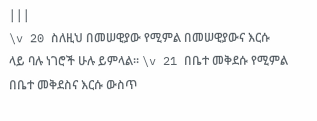|||
\v 20 ስለዚህ በመሠዊያው የሚምል በመሠዊያውና እርሱ ላይ ባሉ ነገሮች ሁሉ ይምላል፡፡ \v 21 በቤተ መቅደሱ የሚምል በቤተ መቅደስና እርሱ ውስጥ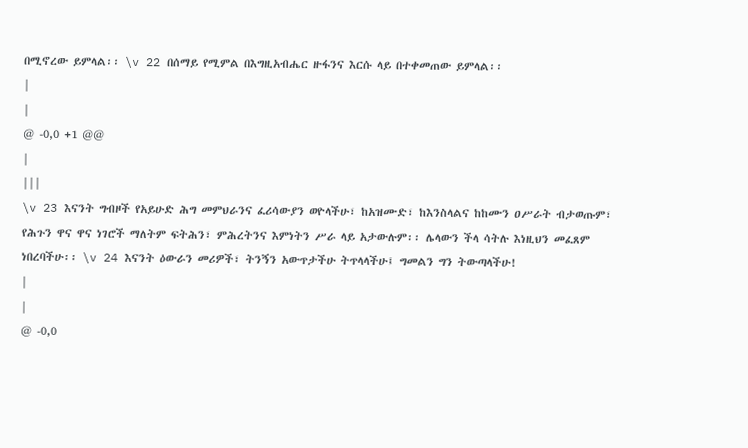በሚኖረው ይምላል፡፡ \v 22 በሰማይ የሚምል በእግዚአብሔር ዙፋንና እርሱ ላይ በተቀመጠው ይምላል፡፡
|
|
@ -0,0 +1 @@
|
|||
\v 23 እናንት ግብዞች የአይሁድ ሕግ መምህራንና ፈሪሳውያን ወዮላችሁ፣ ከአዝሙድ፣ ከእንስላልና ከከሙን ዐሥራት ብታወጡም፣ የሕጉን ዋና ዋና ነገሮች ማለትም ፍትሕን፣ ምሕረትንና እምነትን ሥራ ላይ አታውሉም፡፡ ሌላውን ችላ ሳትሉ እነዚህን መፈጸም ነበረባችሁ፡፡ \v 24 እናንት ዕውራን መሪዎች፣ ትንኝን አውጥታችሁ ትጥላላችሁ፤ ግመልን ግን ትውጣላችሁ!
|
|
@ -0,0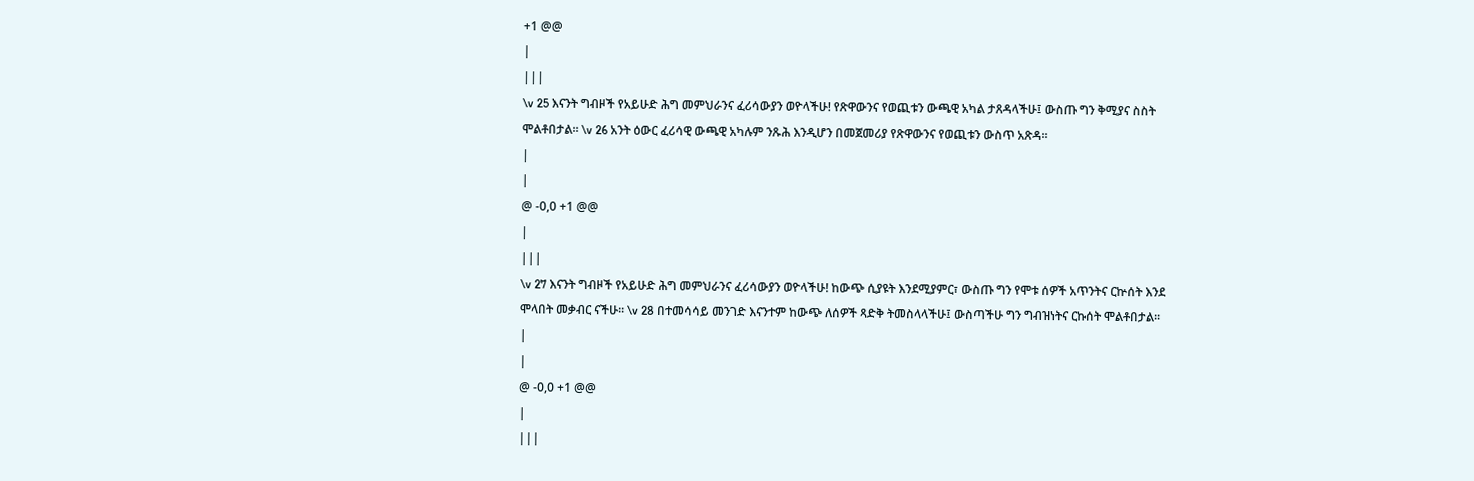+1 @@
|
|||
\v 25 እናንት ግብዞች የአይሁድ ሕግ መምህራንና ፈሪሳውያን ወዮላችሁ! የጽዋውንና የወጪቱን ውጫዊ አካል ታጸዳላችሁ፤ ውስጡ ግን ቅሚያና ስስት ሞልቶበታል፡፡ \v 26 አንት ዕውር ፈሪሳዊ ውጫዊ አካሉም ንጹሕ እንዲሆን በመጀመሪያ የጽዋውንና የወጪቱን ውስጥ አጽዳ፡፡
|
|
@ -0,0 +1 @@
|
|||
\v 27 እናንት ግብዞች የአይሁድ ሕግ መምህራንና ፈሪሳውያን ወዮላችሁ! ከውጭ ሲያዩት እንደሚያምር፣ ውስጡ ግን የሞቱ ሰዎች አጥንትና ርኵሰት እንደ ሞላበት መቃብር ናችሁ፡፡ \v 28 በተመሳሳይ መንገድ እናንተም ከውጭ ለሰዎች ጻድቅ ትመስላላችሁ፤ ውስጣችሁ ግን ግብዝነትና ርኩሰት ሞልቶበታል፡፡
|
|
@ -0,0 +1 @@
|
|||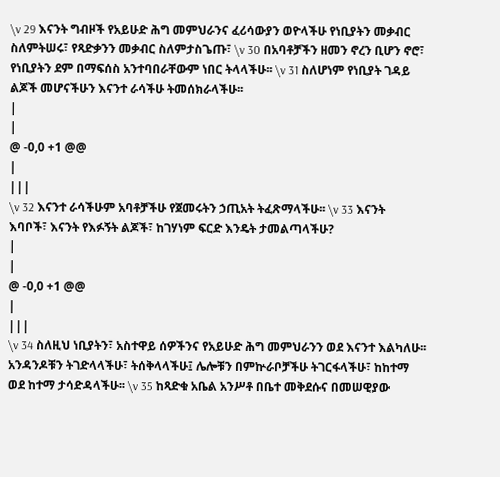\v 29 እናንት ግብዞች የአይሁድ ሕግ መምህራንና ፈሪሳውያን ወዮላችሁ የነቢያትን መቃብር ስለምትሠሩ፣ የጻድቃንን መቃብር ስለምታስጌጡ፣ \v 30 በአባቶቻችን ዘመን ኖረን ቢሆን ኖሮ፣ የነቢያትን ደም በማፍሰስ አንተባበራቸውም ነበር ትላላችሁ፡፡ \v 31 ስለሆነም የነቢያት ገዳይ ልጆች መሆናችሁን እናንተ ራሳችሁ ትመሰክራላችሁ፡፡
|
|
@ -0,0 +1 @@
|
|||
\v 32 እናንተ ራሳችሁም አባቶቻችሁ የጀመሩትን ኃጢአት ትፈጽማላችሁ፡፡ \v 33 እናንት እባቦች፣ እናንት የእፉኝት ልጆች፣ ከገሃነም ፍርድ እንዴት ታመልጣላችሁ?
|
|
@ -0,0 +1 @@
|
|||
\v 34 ስለዚህ ነቢያትን፣ አስተዋይ ሰዎችንና የአይሁድ ሕግ መምህራንን ወደ እናንተ እልካለሁ፡፡ አንዳንዶቹን ትገድላላችሁ፣ ትሰቅላላችሁ፤ ሌሎቹን በምኵራቦቻችሁ ትገርፋላችሁ፣ ከከተማ ወደ ከተማ ታሳድዳላችሁ፡፡ \v 35 ከጻድቁ አቤል አንሥቶ በቤተ መቅደሱና በመሠዊያው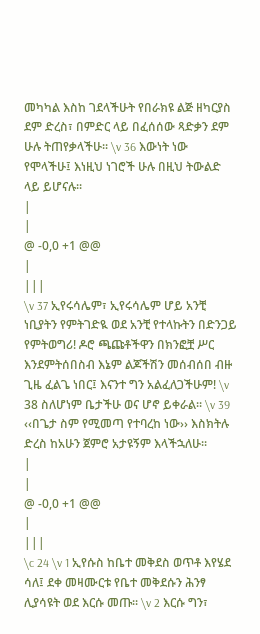መካካል እስከ ገደላችሁት የበራክዩ ልጅ ዘካርያስ ደም ድረስ፣ በምድር ላይ በፈሰሰው ጻድቃን ደም ሁሉ ትጠየቃላችሁ፡፡ \v 36 እውነት ነው የሞላችሁ፤ እነዚህ ነገሮች ሁሉ በዚህ ትውልድ ላይ ይሆናሉ፡፡
|
|
@ -0,0 +1 @@
|
|||
\v 37 ኢየሩሳሌም፣ ኢየሩሳሌም ሆይ አንቺ ነቢያትን የምትገድዪ ወደ አንቺ የተላኩትን በድንጋይ የምትወግሪ! ዶሮ ጫጩቶችዋን በክንፎቿ ሥር እንደምትሰበስብ እኔም ልጆችሽን መሰብሰበ ብዙ ጊዜ ፈልጌ ነበር፤ እናንተ ግን አልፈለጋችሁም! \v 38 ስለሆነም ቤታችሁ ወና ሆኖ ይቀራል፡፡ \v 39 ‹‹በጌታ ስም የሚመጣ የተባረከ ነው›› እስክትሉ ድረስ ከአሁን ጀምሮ አታዩኝም እላችኋለሁ፡፡
|
|
@ -0,0 +1 @@
|
|||
\c 24 \v 1 ኢየሱስ ከቤተ መቅደስ ወጥቶ እየሄደ ሳለ፤ ደቀ መዛሙርቱ የቤተ መቅደሱን ሕንፃ ሊያሳዩት ወደ እርሱ መጡ፡፡ \v 2 እርሱ ግን፣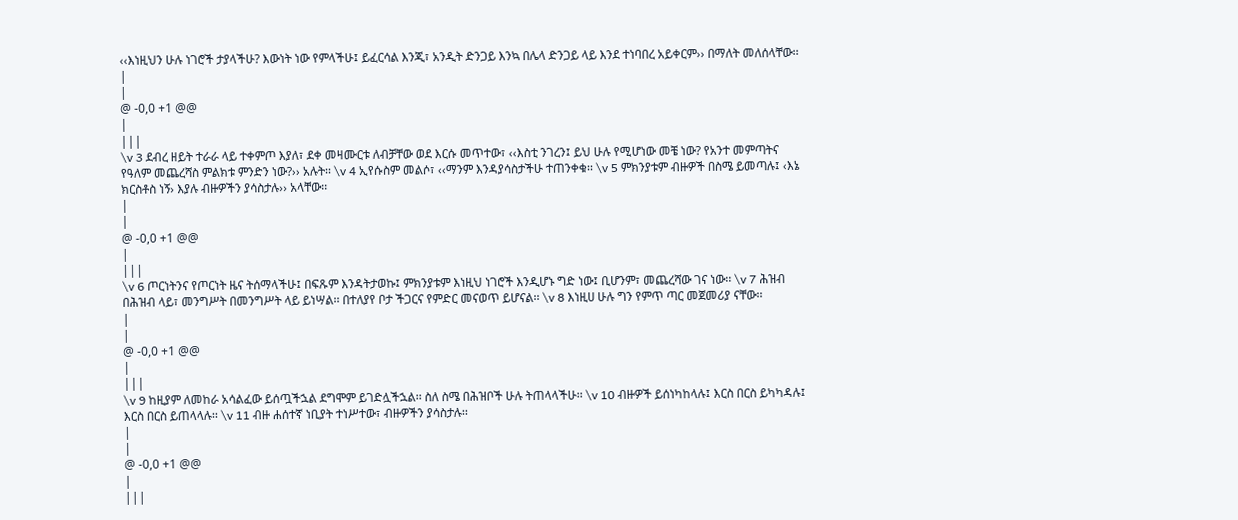‹‹እነዚህን ሁሉ ነገሮች ታያላችሁ? እውነት ነው የምላችሁ፤ ይፈርሳል እንጂ፣ አንዲት ድንጋይ እንኳ በሌላ ድንጋይ ላይ እንደ ተነባበረ አይቀርም›› በማለት መለሰላቸው፡፡
|
|
@ -0,0 +1 @@
|
|||
\v 3 ደብረ ዘይት ተራራ ላይ ተቀምጦ እያለ፣ ደቀ መዛሙርቱ ለብቻቸው ወደ እርሱ መጥተው፣ ‹‹እስቲ ንገረን፤ ይህ ሁሉ የሚሆነው መቼ ነው? የአንተ መምጣትና የዓለም መጨረሻስ ምልክቱ ምንድን ነው?›› አሉት፡፡ \v 4 ኢየሱስም መልሶ፣ ‹‹ማንም እንዳያሳስታችሁ ተጠንቀቁ፡፡ \v 5 ምክንያቱም ብዙዎች በስሜ ይመጣሉ፤ ‹እኔ ክርስቶስ ነኝ› እያሉ ብዙዎችን ያሳስታሉ›› አላቸው፡፡
|
|
@ -0,0 +1 @@
|
|||
\v 6 ጦርነትንና የጦርነት ዜና ትሰማላችሁ፤ በፍጹም እንዳትታወኩ፤ ምክንያቱም እነዚህ ነገሮች እንዲሆኑ ግድ ነው፤ ቢሆንም፣ መጨረሻው ገና ነው፡፡ \v 7 ሕዝብ በሕዝብ ላይ፣ መንግሥት በመንግሥት ላይ ይነሣል፡፡ በተለያየ ቦታ ችጋርና የምድር መናወጥ ይሆናል፡፡ \v 8 እነዚሀ ሁሉ ግን የምጥ ጣር መጀመሪያ ናቸው፡፡
|
|
@ -0,0 +1 @@
|
|||
\v 9 ከዚያም ለመከራ አሳልፈው ይሰጧችኋል ደግሞም ይገድሏችኋል፡፡ ስለ ስሜ በሕዝቦች ሁሉ ትጠላላችሁ፡፡ \v 10 ብዙዎች ይሰነካከላሉ፤ እርስ በርስ ይካካዳሉ፤ እርስ በርስ ይጠላላሉ፡፡ \v 11 ብዙ ሐሰተኛ ነቢያት ተነሥተው፣ ብዙዎችን ያሳስታሉ፡፡
|
|
@ -0,0 +1 @@
|
|||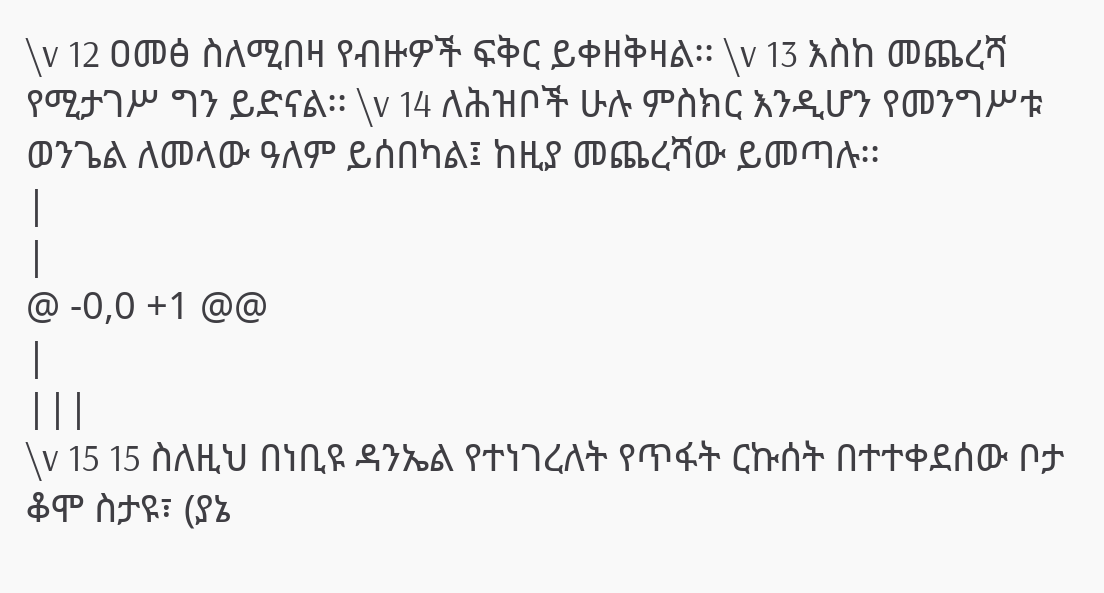\v 12 ዐመፅ ስለሚበዛ የብዙዎች ፍቅር ይቀዘቅዛል፡፡ \v 13 እስከ መጨረሻ የሚታገሥ ግን ይድናል፡፡ \v 14 ለሕዝቦች ሁሉ ምስክር እንዲሆን የመንግሥቱ ወንጌል ለመላው ዓለም ይሰበካል፤ ከዚያ መጨረሻው ይመጣሉ፡፡
|
|
@ -0,0 +1 @@
|
|||
\v 15 15 ስለዚህ በነቢዩ ዳንኤል የተነገረለት የጥፋት ርኩሰት በተተቀደሰው ቦታ ቆሞ ስታዩ፣ (ያኔ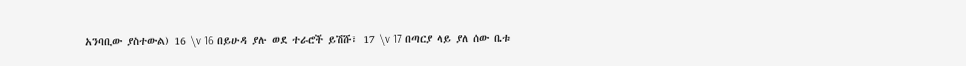አንባቢው ያስተውል) 16 \v 16 በይሁዳ ያሉ ወደ ተራሮች ይሽሹ፣ 17 \v 17 በጣርያ ላይ ያለ ሰው ቤቱ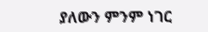ያለውን ምንም ነገር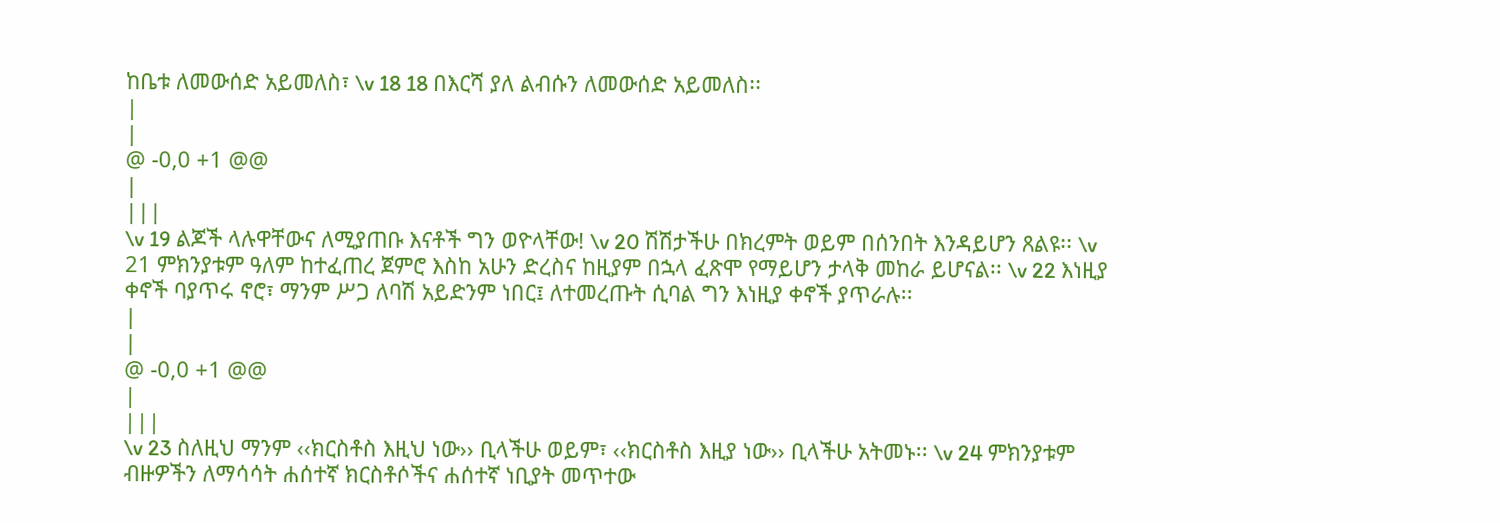ከቤቱ ለመውሰድ አይመለስ፣ \v 18 18 በእርሻ ያለ ልብሱን ለመውሰድ አይመለስ፡፡
|
|
@ -0,0 +1 @@
|
|||
\v 19 ልጆች ላሉዋቸውና ለሚያጠቡ እናቶች ግን ወዮላቸው! \v 20 ሽሽታችሁ በክረምት ወይም በሰንበት እንዳይሆን ጸልዩ፡፡ \v 21 ምክንያቱም ዓለም ከተፈጠረ ጀምሮ እስከ አሁን ድረስና ከዚያም በኋላ ፈጽሞ የማይሆን ታላቅ መከራ ይሆናል፡፡ \v 22 እነዚያ ቀኖች ባያጥሩ ኖሮ፣ ማንም ሥጋ ለባሽ አይድንም ነበር፤ ለተመረጡት ሲባል ግን እነዚያ ቀኖች ያጥራሉ፡፡
|
|
@ -0,0 +1 @@
|
|||
\v 23 ስለዚህ ማንም ‹‹ክርስቶስ እዚህ ነው›› ቢላችሁ ወይም፣ ‹‹ክርስቶስ እዚያ ነው›› ቢላችሁ አትመኑ፡፡ \v 24 ምክንያቱም ብዙዎችን ለማሳሳት ሐሰተኛ ክርስቶሶችና ሐሰተኛ ነቢያት መጥተው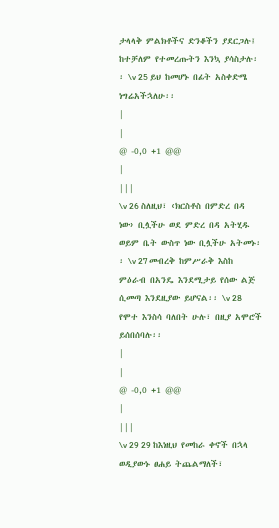ታላላቅ ምልክቶችና ድንቆችን ያደርጋሉ፤ ከተቻለም የተመረጡትን እንኳ ያሳስታሉ፡፡ \v 25 ይህ ከመሆኑ በፊት አስቀድሜ ነግሬአችኋለሁ፡፡
|
|
@ -0,0 +1 @@
|
|||
\v 26 ስለዚህ፣ ‹ክርስቶስ በምድረ በዳ ነው› ቢሏችሁ ወደ ምድረ በዳ አትሂዱ ወይም ቤት ውስጥ ነው ቢሏችሁ አትመኑ፡፡ \v 27 መብረቅ ከምሥራቅ እስከ ምዕራብ በአንዴ እንደሚታይ የሰው ልጅ ሲመጣ እንደዚያው ይሆናል፡፡ \v 28 የሞተ እንስሳ ባለበት ሁሉ፣ በዚያ አሞሮች ይሰበሰባሉ፡፡
|
|
@ -0,0 +1 @@
|
|||
\v 29 29 ከእነዚህ የመከራ ቀኖች በኋላ ወዲያውኑ ፀሐይ ትጨልማለች፣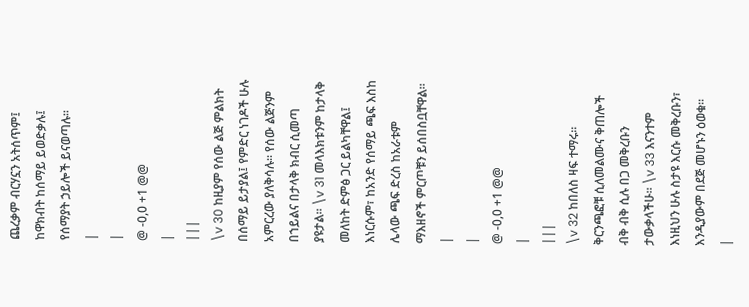ጨረቃም ብርሃኗን አትሰጥም፤ ከዋክብት ከሰማይ ይወድቃሉ፤ የሰማያት ኃይሎች ይናወጣሉ፡፡
|
|
@ -0,0 +1 @@
|
|||
\v 30 ከዚያም የሰው ልጅ ምልክት በሰማይ ይታያል፤ የምድር ነገዶች ሁሉ አምርረው ያለቅሳሉ፡፡ የሰው ልጅንም በኀይልና በታላቅ ክብር ሲመጣ ያዩታል፡፡ \v 31 መላእክቱንም ከታላቅ መለከት ድምፅ ጋር ይልካቸዋል፤ እነርሱም፣ ከአንድ የሰማይ ጫፍ እስከ ሌላው ጫፍ ድረስ ከአራቱም ማእዘኖች ምርጦቹን ይሰበስቧቸዋል፡፡
|
|
@ -0,0 +1 @@
|
|||
\v 32 ከበለስ ዛፍ ተማሩ፡፡ ቅርንጫፎቹ ሲለመልሙና ቅጠሎች ብቅ ብቅ ሲሉ በጋ መቅረቡን ታውቃላችሁ፡፡ \v 33 እናንተም እነዚህን ሁሉ ስታዩ እርሱ መቅረቡን፣ እንዲያውም በደጅ መሆኑን ዕወቁ፡፡
|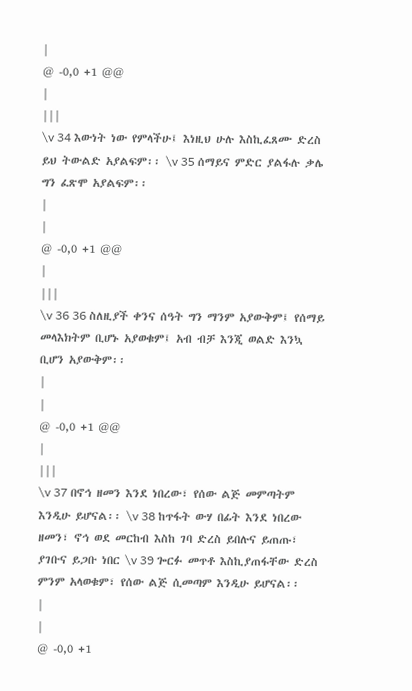|
@ -0,0 +1 @@
|
|||
\v 34 እውነት ነው የምላችሁ፤ እነዚህ ሁሉ እስኪፈጸሙ ድረስ ይህ ትውልድ አያልፍም፡፡ \v 35 ሰማይና ምድር ያልፋሉ ቃሌ ግን ፈጽሞ አያልፍም፡፡
|
|
@ -0,0 +1 @@
|
|||
\v 36 36 ስለዚያች ቀንና ሰዓት ግን ማንም አያውቅም፤ የሰማይ መላእክትም ቢሆኑ አያወቁም፤ አብ ብቻ እንጂ ወልድ እንኳ ቢሆን አያውቅም፡፡
|
|
@ -0,0 +1 @@
|
|||
\v 37 በኖኅ ዘመን እንደ ነበረው፣ የሰው ልጅ መምጣትም እንዲሁ ይሆናል፡፡ \v 38 ከጥፋት ውሃ በፊት እንደ ነበረው ዘመን፣ ኖኅ ወደ መርከብ እስከ ገባ ድረስ ይበሉና ይጠጡ፣ ያገቡና ይጋቡ ነበር \v 39 ጐርፉ መጥቶ እስኪያጠፋቸው ድረስ ምንም አላወቁም፣ የሰው ልጅ ሲመጣም እንዲሁ ይሆናል፡፡
|
|
@ -0,0 +1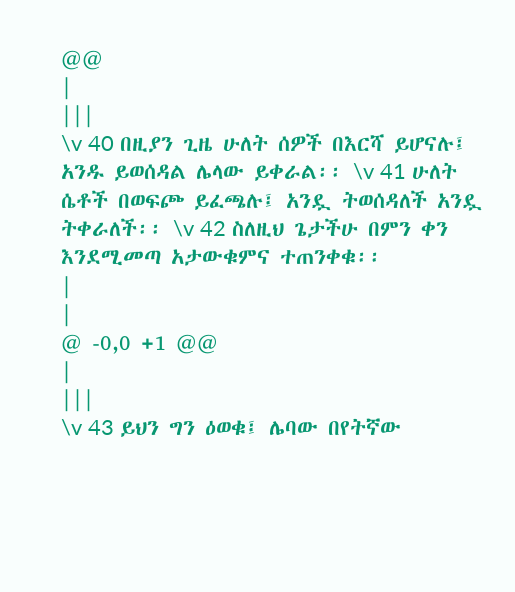@@
|
|||
\v 40 በዚያን ጊዜ ሁለት ሰዎች በእርሻ ይሆናሉ፤ አንዱ ይወሰዳል ሌላው ይቀራል፡፡ \v 41 ሁለት ሴቶች በወፍጮ ይፈጫሉ፤ አንዷ ትወሰዳለች አንዷ ትቀራለች፡፡ \v 42 ስለዚህ ጌታችሁ በምን ቀን እንደሚመጣ አታውቁምና ተጠንቀቁ፡፡
|
|
@ -0,0 +1 @@
|
|||
\v 43 ይህን ግን ዕወቁ፤ ሌባው በየትኛው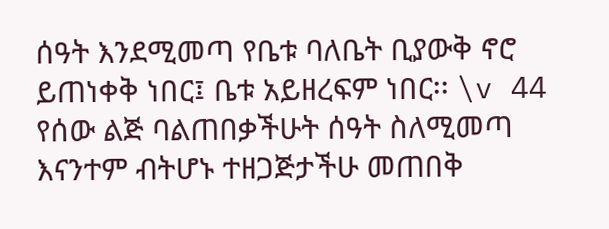ሰዓት እንደሚመጣ የቤቱ ባለቤት ቢያውቅ ኖሮ ይጠነቀቅ ነበር፤ ቤቱ አይዘረፍም ነበር፡፡ \v 44 የሰው ልጅ ባልጠበቃችሁት ሰዓት ስለሚመጣ እናንተም ብትሆኑ ተዘጋጅታችሁ መጠበቅ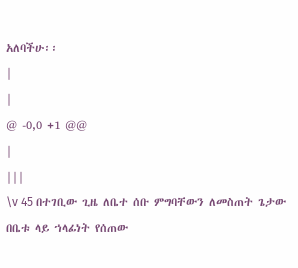አለባችሁ፡፡
|
|
@ -0,0 +1 @@
|
|||
\v 45 በተገቢው ጊዜ ለቤተ ሰቡ ምግባቸውን ለመስጠት ጌታው በቤቱ ላይ ኀላፊነት የሰጠው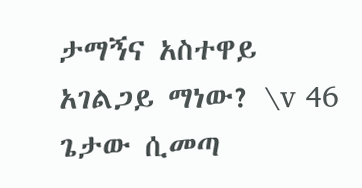ታማኝና አስተዋይ አገልጋይ ማነው? \v 46 ጌታው ሲመጣ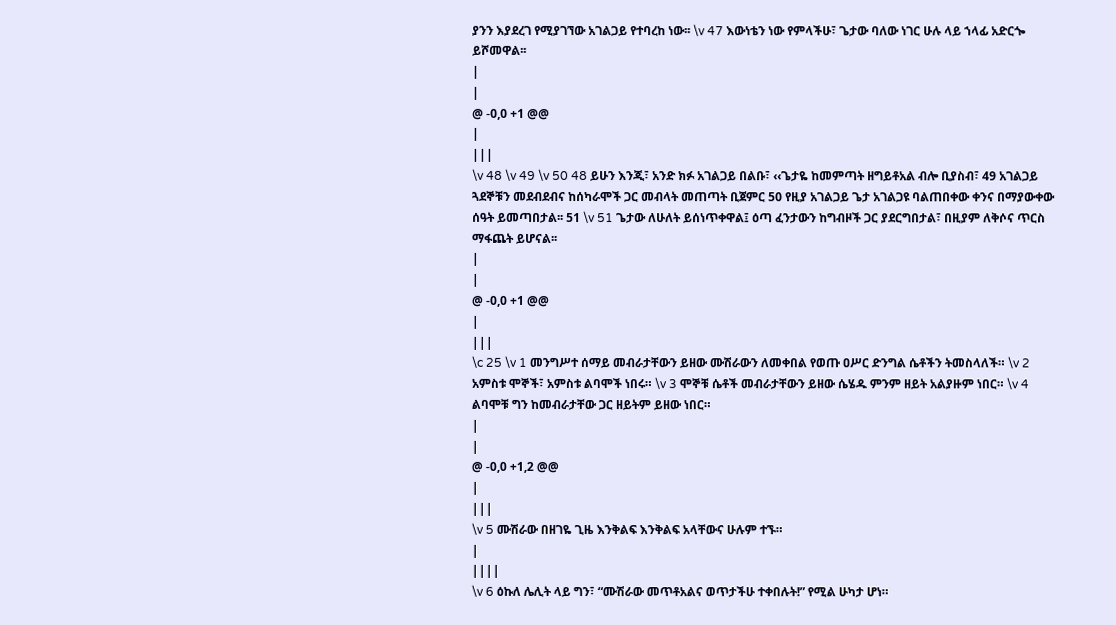ያንን እያደረገ የሚያገኘው አገልጋይ የተባረከ ነው፡፡ \v 47 እውነቴን ነው የምላችሁ፣ ጌታው ባለው ነገር ሁሉ ላይ ኀላፊ አድርጐ ይሾመዋል፡፡
|
|
@ -0,0 +1 @@
|
|||
\v 48 \v 49 \v 50 48 ይሁን እንጂ፣ አንድ ክፉ አገልጋይ በልቡ፣ ‹‹ጌታዬ ከመምጣት ዘግይቶአል ብሎ ቢያስብ፣ 49 አገልጋይ ጓደኞቹን መደብደብና ከሰካራሞች ጋር መብላት መጠጣት ቢጀምር 50 የዚያ አገልጋይ ጌታ አገልጋዩ ባልጠበቀው ቀንና በማያውቀው ሰዓት ይመጣበታል፡፡ 51 \v 51 ጌታው ለሁለት ይሰነጥቀዋል፤ ዕጣ ፈንታውን ከግብዞች ጋር ያደርግበታል፣ በዚያም ለቅሶና ጥርስ ማፋጨት ይሆናል፡፡
|
|
@ -0,0 +1 @@
|
|||
\c 25 \v 1 መንግሥተ ሰማይ መብራታቸውን ይዘው ሙሽራውን ለመቀበል የወጡ ዐሥር ድንግል ሴቶችን ትመስላለች። \v 2 አምስቱ ሞኞች፣ አምስቱ ልባሞች ነበሩ። \v 3 ሞኞቹ ሴቶች መብራታቸውን ይዘው ሴሄዱ ምንም ዘይት አልያዙም ነበር። \v 4 ልባሞቹ ግን ከመብራታቸው ጋር ዘይትም ይዘው ነበር።
|
|
@ -0,0 +1,2 @@
|
|||
\v 5 ሙሽራው በዘገዬ ጊዜ እንቅልፍ እንቅልፍ አላቸውና ሁሉም ተኙ።
|
||||
\v 6 ዕኩለ ሌሊት ላይ ግን፣ “ሙሽራው መጥቶአልና ወጥታችሁ ተቀበሉት!” የሚል ሁካታ ሆነ።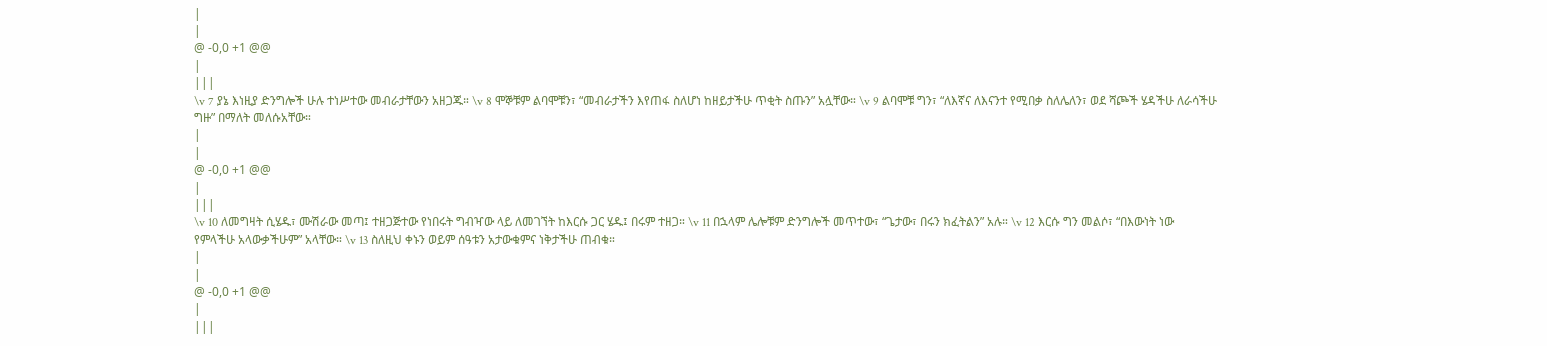|
|
@ -0,0 +1 @@
|
|||
\v 7 ያኔ እነዚያ ድንግሎች ሁሉ ተነሥተው መብራታቸውን አዘጋጁ። \v 8 ሞኞቹም ልባሞቹን፣ “መብራታችን እየጠፋ ስለሆነ ከዘይታችሁ ጥቂት ስጡን” አሏቸው። \v 9 ልባሞቹ ግን፣ “ለእኛና ለእናንተ የሚበቃ ስለሌለን፣ ወደ ሻጮች ሄዳችሁ ለራሳችሁ ግዙ” በማለት መለሱአቸው።
|
|
@ -0,0 +1 @@
|
|||
\v 10 ለመግዛት ሲሄዱ፣ ሙሽራው መጣ፤ ተዘጋጅተው የነበሩት ግብዣው ላይ ለመገኘት ከእርሱ ጋር ሄዱ፤ በሩም ተዘጋ። \v 11 በኋላም ሌሎቹም ድንግሎች መጥተው፣ “ጌታው፣ በሩን ክፈትልን” አሉ። \v 12 እርሱ ግን መልሶ፣ “በእውነት ነው የምላችሁ አላውቃችሁም” አላቸው። \v 13 ስለዚህ ቀኑን ወይም ሰዓቱን አታውቁምና ነቅታችሁ ጠብቁ።
|
|
@ -0,0 +1 @@
|
|||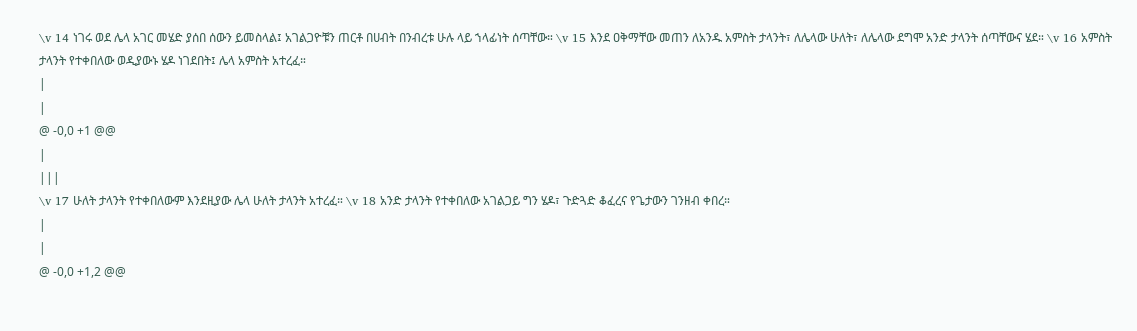\v 14 ነገሩ ወደ ሌላ አገር መሄድ ያሰበ ሰውን ይመስላል፤ አገልጋዮቹን ጠርቶ በሀብት በንብረቱ ሁሉ ላይ ኀላፊነት ሰጣቸው። \v 15 እንደ ዐቅማቸው መጠን ለአንዱ አምስት ታላንት፣ ለሌላው ሁለት፣ ለሌላው ደግሞ አንድ ታላንት ሰጣቸውና ሄደ። \v 16 አምስት ታላንት የተቀበለው ወዲያውኑ ሄዶ ነገደበት፤ ሌላ አምስት አተረፈ።
|
|
@ -0,0 +1 @@
|
|||
\v 17 ሁለት ታላንት የተቀበለውም እንደዚያው ሌላ ሁለት ታላንት አተረፈ። \v 18 አንድ ታላንት የተቀበለው አገልጋይ ግን ሄዶ፣ ጉድጓድ ቆፈረና የጌታውን ገንዘብ ቀበረ።
|
|
@ -0,0 +1,2 @@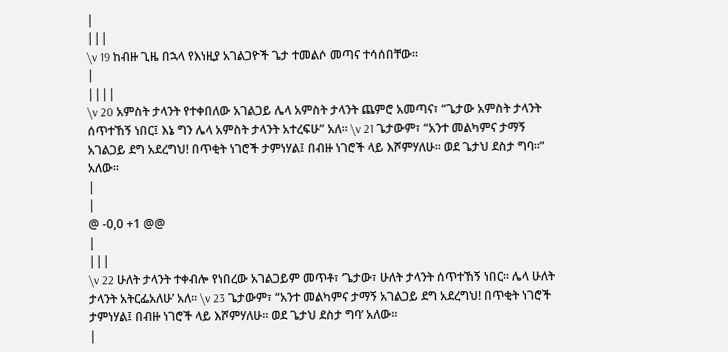|
|||
\v 19 ከብዙ ጊዜ በኋላ የእነዚያ አገልጋዮች ጌታ ተመልሶ መጣና ተሳሰበቸው።
|
||||
\v 20 አምስት ታላንት የተቀበለው አገልጋይ ሌላ አምስት ታላንት ጨምሮ አመጣና፣ “ጌታው አምስት ታላንት ሰጥተኸኝ ነበር፤ እኔ ግን ሌላ አምስት ታላንት አተረፍሁ” አለ። \v 21 ጌታውም፣ “አንተ መልካምና ታማኝ አገልጋይ ደግ አደረግህ! በጥቂት ነገሮች ታምነሃል፤ በብዙ ነገሮች ላይ እሾምሃለሁ። ወደ ጌታህ ደስታ ግባ።” አለው።
|
|
@ -0,0 +1 @@
|
|||
\v 22 ሁለት ታላንት ተቀብሎ የነበረው አገልጋይም መጥቶ፣ ‘ጌታው፣ ሁለት ታላንት ሰጥተኸኝ ነበር። ሌላ ሁለት ታላንት አትርፌአለሁ’ አለ። \v 23 ጌታውም፣ “አንተ መልካምና ታማኝ አገልጋይ ደግ አደረግህ! በጥቂት ነገሮች ታምነሃል፤ በብዙ ነገሮች ላይ እሾምሃለሁ። ወደ ጌታህ ደስታ ግባ’ አለው።
|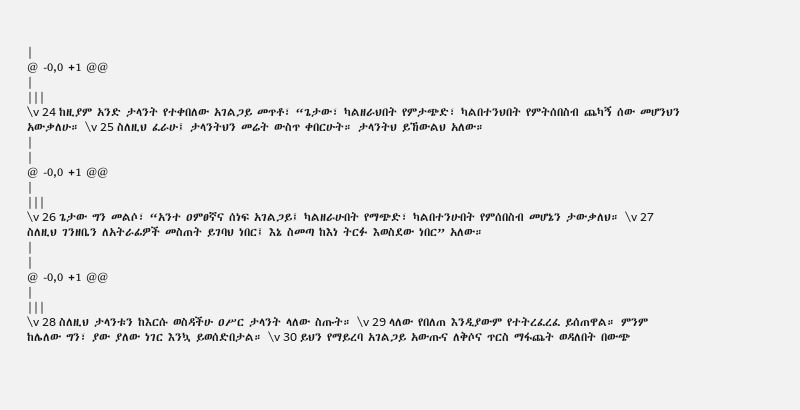|
@ -0,0 +1 @@
|
|||
\v 24 ከዚያም አንድ ታላንት የተቀበለው አገልጋይ መጥቶ፣ “ጌታው፣ ካልዘራህበት የምታጭድ፣ ካልበተንህበት የምትሰበስብ ጨካኝ ሰው መሆንህን አውቃለሁ። \v 25 ስለዚህ ፈራሁ፤ ታላንትህን መሬት ውስጥ ቀበርሁት። ታላንትህ ይኸውልህ አለው።
|
|
@ -0,0 +1 @@
|
|||
\v 26 ጌታው ግን መልሶ፣ “አንተ ዐምፀኛና ሰነፍ አገልጋይ፤ ካልዘራሁበት የማጭድ፣ ካልበተንሁበት የምሰበስብ መሆኔን ታውቃለህ። \v 27 ስለዚህ ገንዘቤን ለአትራፊዎች መስጠት ይገባህ ነበር፤ እኔ ስመጣ ከእነ ትርፉ እወስደው ነበር” አለው።
|
|
@ -0,0 +1 @@
|
|||
\v 28 ስለዚህ ታላንቱን ከእርሱ ወስዳችሁ ዐሥር ታላንት ላለው ስጡት። \v 29 ላለው የበለጠ እንዲያውም የተትረፈረፈ ይሰጠዋል። ምንም ከሌለው ግን፣ ያው ያለው ነገር እንኳ ይወሰድበታል። \v 30 ይህን የማይረባ አገልጋይ አውጡና ለቅሶና ጥርስ ማፋጨት ወዳለበት በውጭ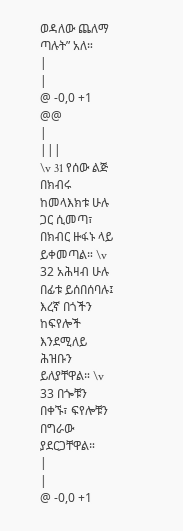ወዳለው ጨለማ ጣሉት” አለ።
|
|
@ -0,0 +1 @@
|
|||
\v 31 የሰው ልጅ በክብሩ ከመላእክቱ ሁሉ ጋር ሲመጣ፣ በክብር ዙፋኑ ላይ ይቀመጣል። \v 32 አሕዛብ ሁሉ በፊቱ ይሰበሰባሉ፤ እረኛ በጎችን ከፍየሎች እንደሚለይ ሕዝቡን ይለያቸዋል። \v 33 በጐቹን በቀኙ፣ ፍየሎቹን በግራው ያደርጋቸዋል።
|
|
@ -0,0 +1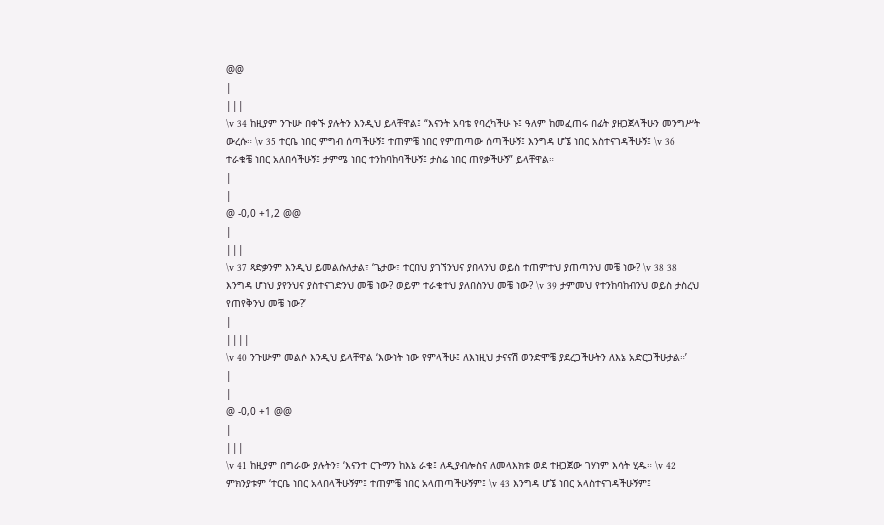@@
|
|||
\v 34 ከዚያም ንጉሡ በቀኙ ያሉትን እንዲህ ይላቸዋል፤ “እናንት አባቴ የባረካችሁ ኑ፤ ዓለም ከመፈጠሩ በፊት ያዘጋጀላችሁን መንግሥት ውረሱ። \v 35 ተርቤ ነበር ምግብ ሰጣችሁኝ፤ ተጠምቼ ነበር የምጠጣው ሰጣችሁኝ፤ እንግዳ ሆኜ ነበር አስተናገዳችሁኝ፤ \v 36 ተራቁቼ ነበር አለበሳችሁኝ፤ ታምሜ ነበር ተንከባከባችሁኝ፤ ታስሬ ነበር ጠየቃችሁኝ” ይላቸዋል።
|
|
@ -0,0 +1,2 @@
|
|||
\v 37 ጻድቃንም እንዲህ ይመልሱለታል፣ ‘ጌታው፣ ተርበህ ያገኘንህና ያበላንህ ወይስ ተጠምተህ ያጠጣንህ መቼ ነው? \v 38 38 እንግዳ ሆነህ ያየንህና ያስተናገድንህ መቼ ነው? ወይም ተራቁተህ ያለበስንህ መቼ ነው? \v 39 ታምመህ የተንከባከብንህ ወይስ ታስረህ የጠየቅንህ መቼ ነው?’
|
||||
\v 40 ንጉሡም መልሶ እንዲህ ይላቸዋል ‘እውነት ነው የምላችሁ፤ ለእነዚህ ታናናሽ ወንድሞቼ ያደረጋችሁትን ለእኔ አድርጋችሁታል።’
|
|
@ -0,0 +1 @@
|
|||
\v 41 ከዚያም በግራው ያሉትን፣ ‘እናንተ ርጉማን ከእኔ ራቁ፤ ለዲያብሎስና ለመላእክቱ ወደ ተዘጋጀው ገሃነም እሳት ሂዱ። \v 42 ምክንያቱም ‘ተርቤ ነበር አላበላችሁኝም፤ ተጠምቼ ነበር አላጠጣችሁኝም፤ \v 43 እንግዳ ሆኜ ነበር አላስተናገዳችሁኝም፤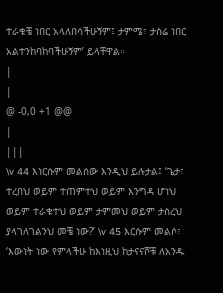ተራቁቼ ነበር አላለበሳችሁኝም፤ ታምሜ፣ ታስሬ ነበር አልተንከባከባችሁኝም’ ይላቸዋል።
|
|
@ -0,0 +1 @@
|
|||
\v 44 እነርሱም መልሰው እንዲህ ይሉታል፤ ‘ጌታ፣ ተረበህ ወይም ተጠምተህ ወይም እንግዳ ሆነህ ወይም ተራቁተህ ወይም ታምመህ ወይም ታስረህ ያላገለገልንህ መቼ ነው?’ \v 45 እርሱም መልሶ፣ ‘እውነት ነው የምላችሁ ከእነዚህ ከታናናሾቹ ለአንዱ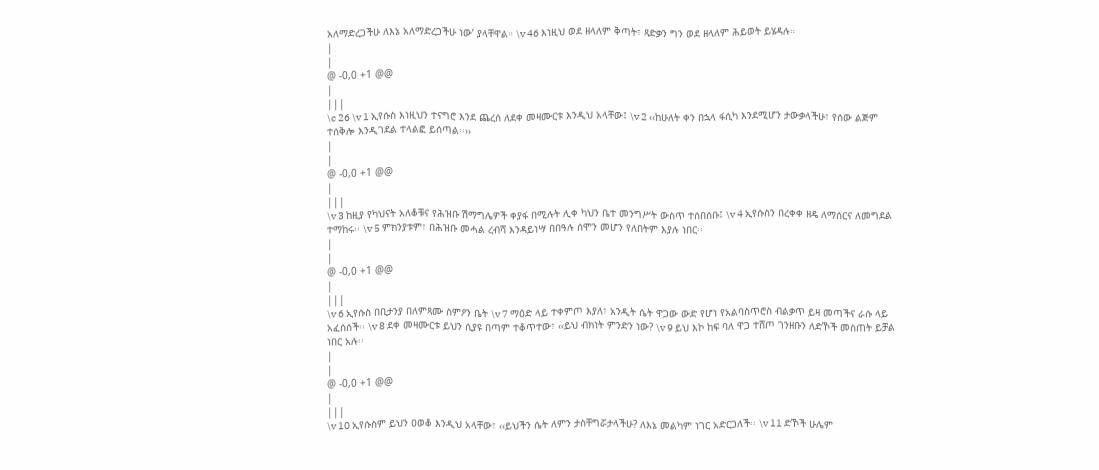አለማድረጋችሁ ለእኔ አለማድረጋችሁ ነው’ ያላቸዋል። \v 46 እነዚህ ወደ ዘላለም ቅጣት፣ ጻድቃን ግን ወደ ዘላለም ሕይወት ይሄዳሉ።
|
|
@ -0,0 +1 @@
|
|||
\c 26 \v 1 ኢየሱስ እነዚህን ተናግሮ እንደ ጨረሰ ለደቀ መዛሙርቱ እንዲህ አላቸው፤ \v 2 ‹‹ከሁለት ቀን በኋላ ፋሲካ እንደሚሆን ታውቃላችሁ፣ የሰው ልጅም ተሰቅሎ እንዲገደል ተላልፎ ይሰጣል፡፡››
|
|
@ -0,0 +1 @@
|
|||
\v 3 ከዚያ የካህናት አለቆቹና የሕዝቡ ሽማግሌዎች ቀያፋ በሚሉት ሊቀ ካህን ቤተ መንግሥት ውስጥ ተሰበሰቡ፤ \v 4 ኢየሱስን በረቀቀ ዘዴ ለማሰርና ለመግደል ተማከሩ፡፡ \v 5 ምክንያቱም፣ በሕዝቡ መሓል ረብሻ እንዳይነሣ በበዓሉ ሰሞን መሆን የለበትም እያሉ ነበር፡፡
|
|
@ -0,0 +1 @@
|
|||
\v 6 ኢየሱስ በቢታንያ በለምጻሙ ስምዖን ቤት \v 7 ማዕድ ላይ ተቀምጦ እያለ፣ አንዲት ሴት ዋጋው ውድ የሆነ የአልባስጥሮስ ብልቃጥ ይዛ መጣችና ራሱ ላይ አፈሰሰች፡፡ \v 8 ደቀ መዛሙርቱ ይህን ሲያዩ በጣም ተቆጥተው፣ ‹‹ይህ ብክነት ምንድን ነው? \v 9 ይህ እኮ ከፍ ባለ ዋጋ ተሸጦ ገንዘቡን ለድኾች መስጠት ይቻል ነበር አሉ፡፡
|
|
@ -0,0 +1 @@
|
|||
\v 10 ኢየሱስም ይህን ዐወቆ እንዲህ አላቸው፣ ‹‹ይህችን ሴት ለምን ታስቸግሯታላችሁ? ለእኔ መልካም ነገር አድርጋለች፡፡ \v 11 ድኾች ሁሌም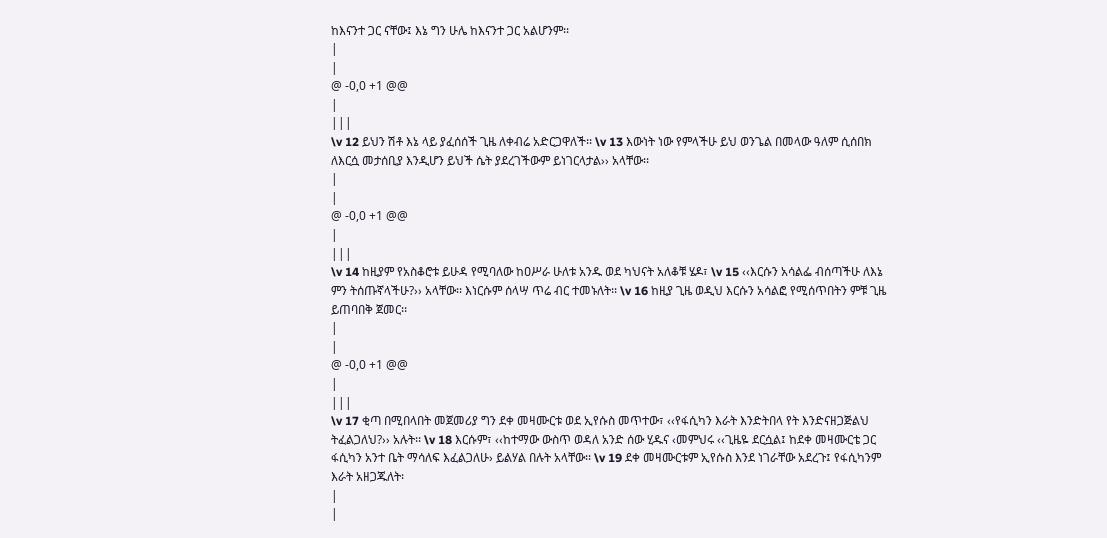ከእናንተ ጋር ናቸው፤ እኔ ግን ሁሌ ከእናንተ ጋር አልሆንም፡፡
|
|
@ -0,0 +1 @@
|
|||
\v 12 ይህን ሽቶ እኔ ላይ ያፈሰሰች ጊዜ ለቀብሬ አድርጋዋለች፡፡ \v 13 እውነት ነው የምላችሁ ይህ ወንጌል በመላው ዓለም ሲሰበክ ለእርሷ መታሰቢያ እንዲሆን ይህች ሴት ያደረገችውም ይነገርላታል›› አላቸው፡፡
|
|
@ -0,0 +1 @@
|
|||
\v 14 ከዚያም የአስቆሮቱ ይሁዳ የሚባለው ከዐሥራ ሁለቱ አንዱ ወደ ካህናት አለቆቹ ሄዶ፣ \v 15 ‹‹እርሱን አሳልፌ ብሰጣችሁ ለእኔ ምን ትሰጡኛላችሁ?›› አላቸው፡፡ እነርሱም ሰላሣ ጥሬ ብር ተመኑለት፡፡ \v 16 ከዚያ ጊዜ ወዲህ እርሱን አሳልፎ የሚሰጥበትን ምቹ ጊዜ ይጠባበቅ ጀመር፡፡
|
|
@ -0,0 +1 @@
|
|||
\v 17 ቂጣ በሚበላበት መጀመሪያ ግን ደቀ መዛሙርቱ ወደ ኢየሱስ መጥተው፣ ‹‹የፋሲካን እራት እንድትበላ የት እንድናዘጋጅልህ ትፈልጋለህ?›› አሉት፡፡ \v 18 እርሱም፣ ‹‹ከተማው ውስጥ ወዳለ አንድ ሰው ሂዱና ‹መምህሩ ‹‹ጊዜዬ ደርሷል፤ ከደቀ መዛሙርቴ ጋር ፋሲካን አንተ ቤት ማሳለፍ እፈልጋለሁ› ይልሃል በሉት አላቸው፡፡ \v 19 ደቀ መዛሙርቱም ኢየሱስ እንደ ነገራቸው አደረጉ፤ የፋሲካንም እራት አዘጋጁለት፡
|
|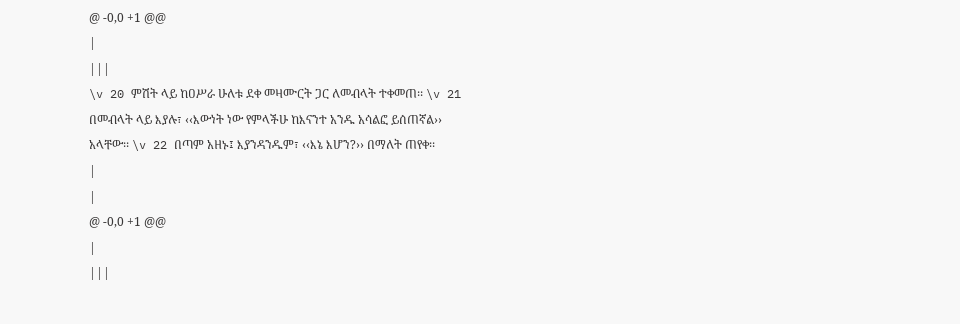@ -0,0 +1 @@
|
|||
\v 20 ምሽት ላይ ከዐሥራ ሁለቱ ደቀ መዛሙርት ጋር ለመብላት ተቀመጠ፡፡ \v 21 በመብላት ላይ እያሉ፣ ‹‹እውነት ነው የምላችሁ ከእናንተ አንዱ አሳልፎ ይሰጠኛል›› አላቸው፡፡ \v 22 በጣም አዘኑ፤ እያንዳንዱም፣ ‹‹እኔ እሆን?›› በማለት ጠየቀ፡፡
|
|
@ -0,0 +1 @@
|
|||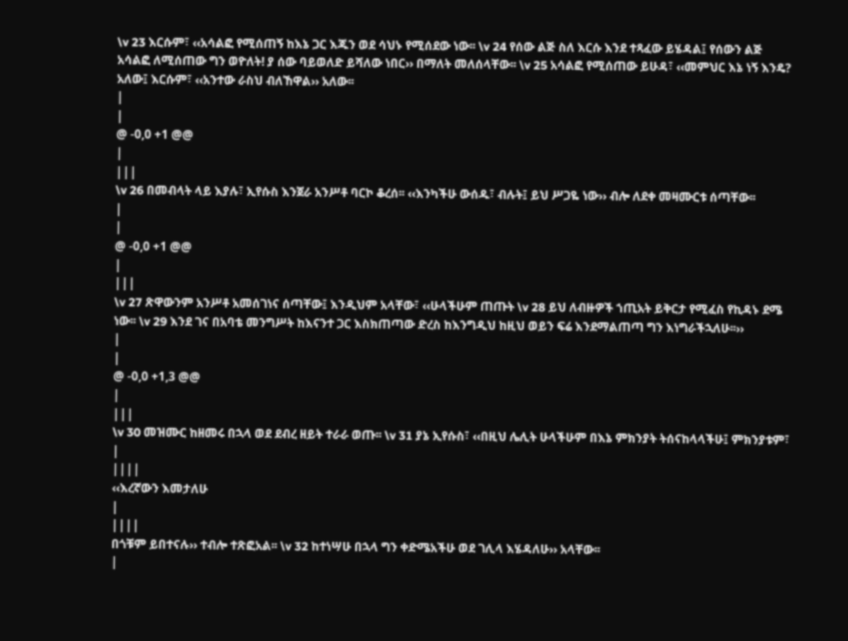\v 23 እርሱም፣ ‹‹አሳልፎ የሚሰጠኝ ከእኔ ጋር እጁን ወደ ሳህኑ የሚሰደው ነው፡፡ \v 24 የሰው ልጅ ስለ እርሱ እንደ ተጻፈው ይሄዳል፤ የሰውን ልጅ አሳልፎ ለሚሰጠው ግን ወዮለት! ያ ሰው ባይወለድ ይሻለው ነበር›› በማለት መለሰላቸው፡፡ \v 25 አሳልፎ የሚሰጠው ይሁዳ፣ ‹‹መምህር እኔ ነኝ እንዴ? አለው፤ እርሱም፣ ‹‹አንተው ራስህ ብለኸዋል›› አለው፡፡
|
|
@ -0,0 +1 @@
|
|||
\v 26 በመብላት ላይ እያሉ፣ ኢየሱስ እንጀራ አንሥቶ ባርኮ ቆረሰ፡፡ ‹‹እንካችሁ ውሰዱ፣ ብሉት፤ ይህ ሥጋዬ ነው›› ብሎ ለደቀ መዛሙርቱ ሰጣቸው፡፡
|
|
@ -0,0 +1 @@
|
|||
\v 27 ጽዋውንም አንሥቶ አመሰገነና ሰጣቸው፤ እንዲህም አላቸው፣ ‹‹ሁላችሁም ጠጡት \v 28 ይህ ለብዙዎች ኀጢአት ይቅርታ የሚፈስ የኪዳኑ ደሜ ነው፡፡ \v 29 እንደ ገና በአባቴ መንግሥት ከእናንተ ጋር እስክጠጣው ድረስ ከእንግዲህ ከዚህ ወይን ፍሬ እንደማልጠጣ ግን እነግራችኋለሁ፡፡››
|
|
@ -0,0 +1,3 @@
|
|||
\v 30 መዝሙር ከዘመሩ በኋላ ወደ ደብረ ዘይት ተራራ ወጡ፡፡ \v 31 ያኔ ኢየሱስ፣ ‹‹በዚህ ሌሊት ሁላችሁም በእኔ ምክንያት ትሰናከላላችሁ፤ ምክንያቱም፣
|
||||
‹‹እረኛውን እመታለሁ
|
||||
በጎቹም ይበተናሉ›› ተብሎ ተጽፎአል፡፡ \v 32 ከተነሣሁ በኋላ ግን ቀድሜአችሁ ወደ ገሊላ እሄዳለሁ›› አላቸው፡፡
|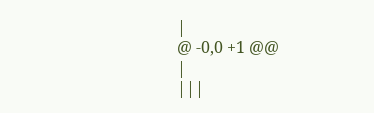|
@ -0,0 +1 @@
|
|||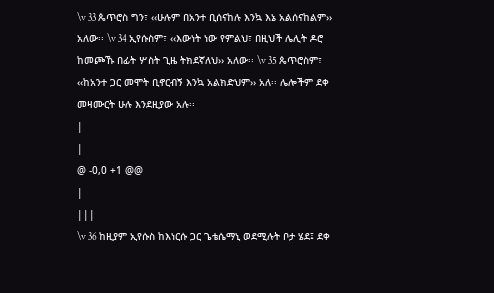\v 33 ጴጥሮስ ግን፣ ‹‹ሁሉም በአንተ ቢሰናከሉ እንኳ እኔ አልሰናከልም›› አለው፡፡ \v 34 ኢየሱስም፣ ‹‹እውነት ነው የምልህ፣ በዚህች ሌሊት ዶሮ ከመጮኹ በፊት ሦስት ጊዜ ትክደኛለህ›› አለው፡፡ \v 35 ጴጥሮስም፣ ‹‹ከአንተ ጋር መሞት ቢኖርብኝ እንኳ አልክድህም›› አለ፡፡ ሌሎችም ደቀ መዛሙርት ሁሉ እንደዚያው አሉ፡፡
|
|
@ -0,0 +1 @@
|
|||
\v 36 ከዚያም ኢየሱስ ከእነርሱ ጋር ጌቴሴማኒ ወደሚሉት ቦታ ሄደ፤ ደቀ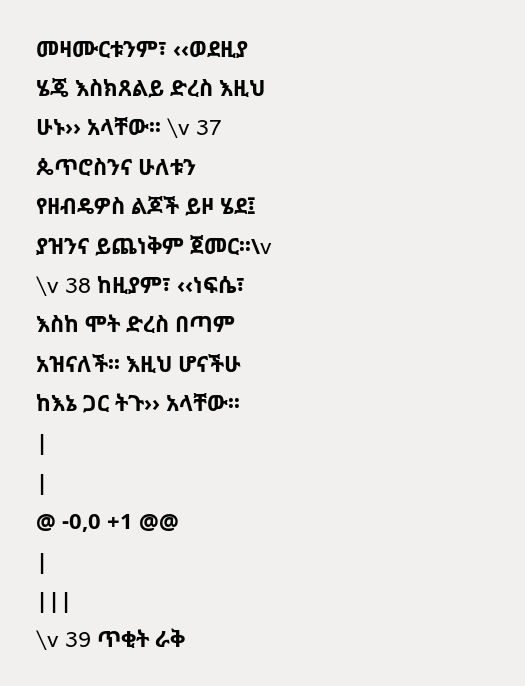መዛሙርቱንም፣ ‹‹ወደዚያ ሄጄ እስክጸልይ ድረስ እዚህ ሁኑ›› አላቸው፡፡ \v 37 ጴጥሮስንና ሁለቱን የዘብዴዎስ ልጆች ይዞ ሄደ፤ ያዝንና ይጨነቅም ጀመር፡፡\v \v 38 ከዚያም፣ ‹‹ነፍሴ፣ እስከ ሞት ድረስ በጣም አዝናለች፡፡ እዚህ ሆናችሁ ከእኔ ጋር ትጉ›› አላቸው፡፡
|
|
@ -0,0 +1 @@
|
|||
\v 39 ጥቂት ራቅ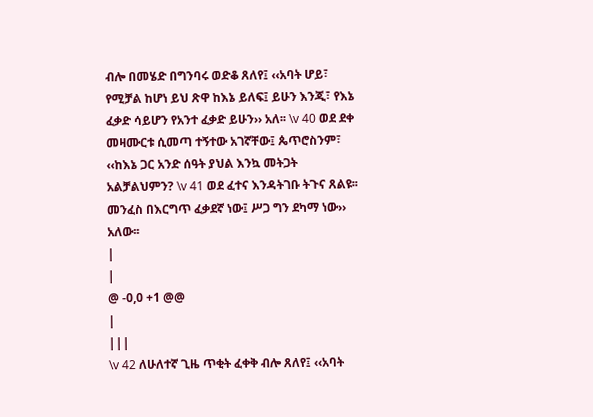ብሎ በመሄድ በግንባሩ ወድቆ ጸለየ፤ ‹‹አባት ሆይ፣ የሚቻል ከሆነ ይህ ጽዋ ከእኔ ይለፍ፤ ይሁን እንጂ፣ የእኔ ፈቃድ ሳይሆን የአንተ ፈቃድ ይሁን›› አለ፡፡ \v 40 ወደ ደቀ መዛሙርቱ ሲመጣ ተኝተው አገኛቸው፤ ጴጥሮስንም፣ ‹‹ከእኔ ጋር አንድ ሰዓት ያህል እንኳ መትጋት አልቻልህምን? \v 41 ወደ ፈተና እንዳትገቡ ትጉና ጸልዩ፡፡ መንፈስ በእርግጥ ፈቃደኛ ነው፤ ሥጋ ግን ደካማ ነው›› አለው፡፡
|
|
@ -0,0 +1 @@
|
|||
\v 42 ለሁለተኛ ጊዜ ጥቂት ፈቀቅ ብሎ ጸለየ፤ ‹‹አባት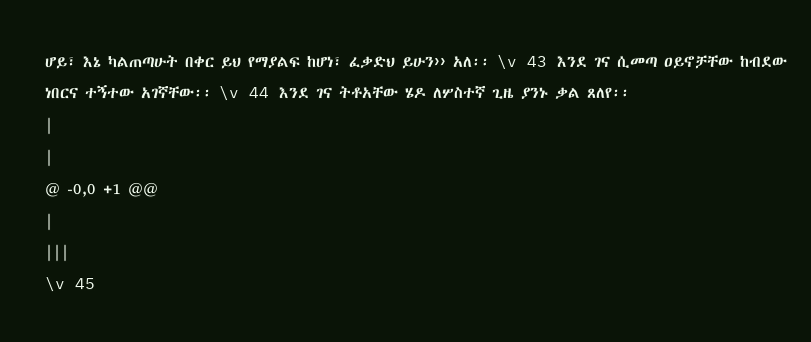ሆይ፣ እኔ ካልጠጣሁት በቀር ይህ የማያልፍ ከሆነ፣ ፈቃድህ ይሁን›› አለ፡፡ \v 43 እንደ ገና ሲመጣ ዐይኖቻቸው ከብደው ነበርና ተኝተው አገኛቸው፡፡ \v 44 እንደ ገና ትቶአቸው ሄዶ ለሦስተኛ ጊዜ ያንኑ ቃል ጸለየ፡፡
|
|
@ -0,0 +1 @@
|
|||
\v 45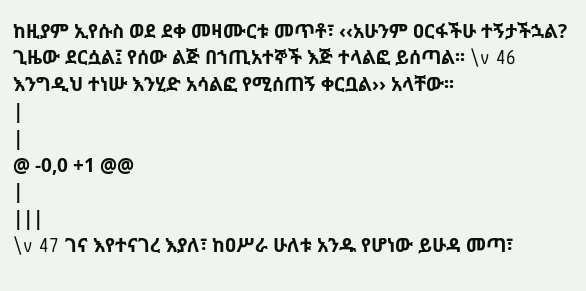ከዚያም ኢየሱስ ወደ ደቀ መዛሙርቱ መጥቶ፣ ‹‹አሁንም ዐርፋችሁ ተኝታችኋል? ጊዜው ደርሷል፤ የሰው ልጅ በኀጢአተኞች እጅ ተላልፎ ይሰጣል፡፡ \v 46 እንግዲህ ተነሡ እንሂድ አሳልፎ የሚሰጠኝ ቀርቧል›› አላቸው፡፡
|
|
@ -0,0 +1 @@
|
|||
\v 47 ገና እየተናገረ እያለ፣ ከዐሥራ ሁለቱ አንዱ የሆነው ይሁዳ መጣ፣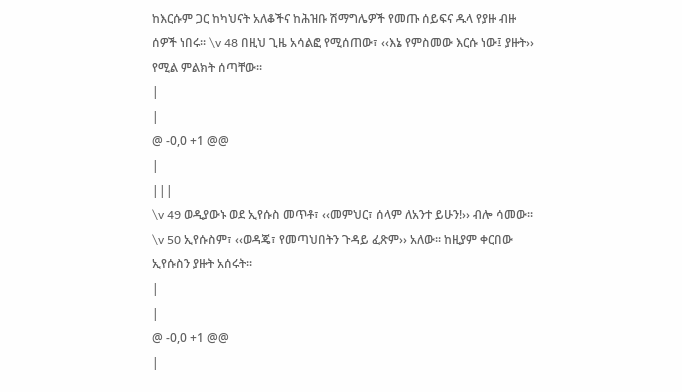ከእርሱም ጋር ከካህናት አለቆችና ከሕዝቡ ሽማግሌዎች የመጡ ሰይፍና ዱላ የያዙ ብዙ ሰዎች ነበሩ፡፡ \v 48 በዚህ ጊዜ አሳልፎ የሚሰጠው፣ ‹‹እኔ የምስመው እርሱ ነው፤ ያዙት›› የሚል ምልክት ሰጣቸው፡፡
|
|
@ -0,0 +1 @@
|
|||
\v 49 ወዲያውኑ ወደ ኢየሱስ መጥቶ፣ ‹‹መምህር፣ ሰላም ለአንተ ይሁን!›› ብሎ ሳመው፡፡ \v 50 ኢየሱስም፣ ‹‹ወዳጄ፣ የመጣህበትን ጉዳይ ፈጽም›› አለው፡፡ ከዚያም ቀርበው ኢየሱስን ያዙት አሰሩት፡፡
|
|
@ -0,0 +1 @@
|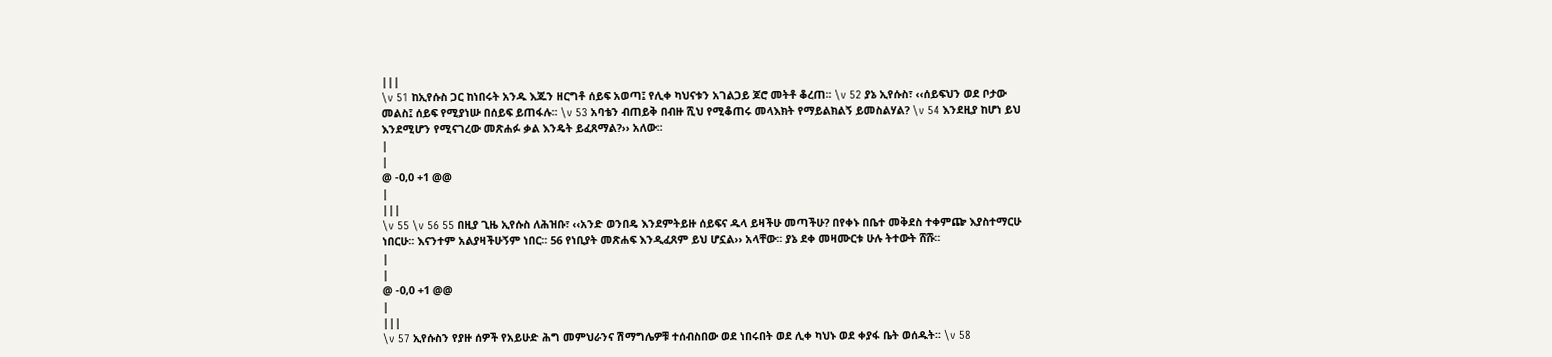|||
\v 51 ከኢየሱስ ጋር ከነበሩት አንዱ እጁን ዘርግቶ ሰይፍ አወጣ፤ የሊቀ ካህናቱን አገልጋይ ጆሮ መትቶ ቆረጠ፡፡ \v 52 ያኔ ኢየሱስ፣ ‹‹ሰይፍህን ወደ ቦታው መልስ፤ ሰይፍ የሚያነሡ በሰይፍ ይጠፋሉ፡፡ \v 53 አባቴን ብጠይቅ በብዙ ሺህ የሚቆጠሩ መላእክት የማይልክልኝ ይመስልሃል? \v 54 እንደዚያ ከሆነ ይህ እንደሚሆን የሚናገረው መጽሐፉ ቃል እንዴት ይፈጸማል?›› አለው፡፡
|
|
@ -0,0 +1 @@
|
|||
\v 55 \v 56 55 በዚያ ጊዜ ኢየሱስ ለሕዝቡ፣ ‹‹አንድ ወንበዴ እንደምትይዙ ሰይፍና ዱላ ይዛችሁ መጣችሁ? በየቀኑ በቤተ መቅደስ ተቀምጬ እያስተማርሁ ነበርሁ፡፡ እናንተም አልያዛችሁኝም ነበር፡፡ 56 የነቢያት መጽሐፍ እንዲፈጸም ይህ ሆኗል›› አላቸው፡፡ ያኔ ደቀ መዛሙርቱ ሁሉ ትተውት ሸሹ፡፡
|
|
@ -0,0 +1 @@
|
|||
\v 57 ኢየሱስን የያዙ ሰዎች የአይሁድ ሕግ መምህራንና ሽማግሌዎቹ ተሰብስበው ወደ ነበሩበት ወደ ሊቀ ካህኑ ወደ ቀያፋ ቤት ወሰዱት፡፡ \v 58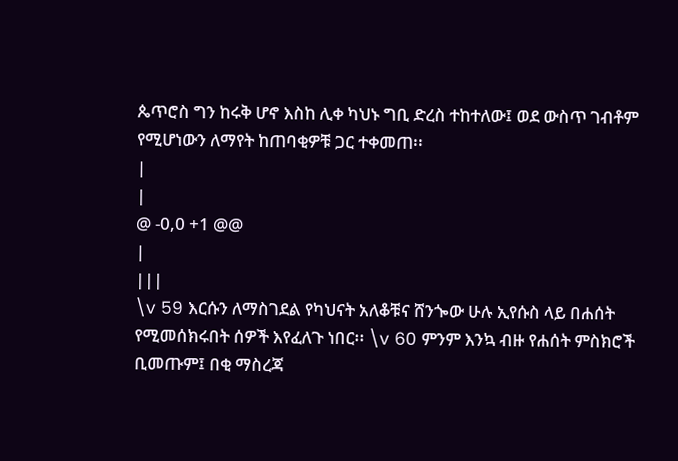ጴጥሮስ ግን ከሩቅ ሆኖ እስከ ሊቀ ካህኑ ግቢ ድረስ ተከተለው፤ ወደ ውስጥ ገብቶም የሚሆነውን ለማየት ከጠባቂዎቹ ጋር ተቀመጠ፡፡
|
|
@ -0,0 +1 @@
|
|||
\v 59 እርሱን ለማስገደል የካህናት አለቆቹና ሸንጐው ሁሉ ኢየሱስ ላይ በሐሰት የሚመሰክሩበት ሰዎች እየፈለጉ ነበር፡፡ \v 60 ምንም እንኳ ብዙ የሐሰት ምስክሮች ቢመጡም፤ በቂ ማስረጃ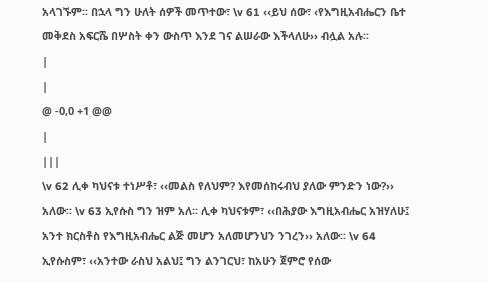አላገኙም፡፡ በኋላ ግን ሁለት ሰዎች መጥተው፣ \v 61 ‹‹ይህ ሰው፣ ‹የእግዚአብሔርን ቤተ መቅደስ አፍርሼ በሦስት ቀን ውስጥ እንደ ገና ልሠራው እችላለሁ›› ብሏል አሉ፡፡
|
|
@ -0,0 +1 @@
|
|||
\v 62 ሊቀ ካህናቱ ተነሥቶ፣ ‹‹መልስ የለህም? እየመሰከሩብህ ያለው ምንድን ነው?›› አለው፡፡ \v 63 ኢየሱስ ግን ዝም አለ፡፡ ሊቀ ካህናቱም፣ ‹‹በሕያው እግዚአብሔር አዝሃለሁ፤ አንተ ክርስቶስ የእግዚአብሔር ልጅ መሆን አለመሆንህን ንገረን›› አለው፡፡ \v 64 ኢየሱስም፣ ‹‹አንተው ራስህ አልህ፤ ግን ልንገርህ፣ ከአሁን ጀምሮ የሰው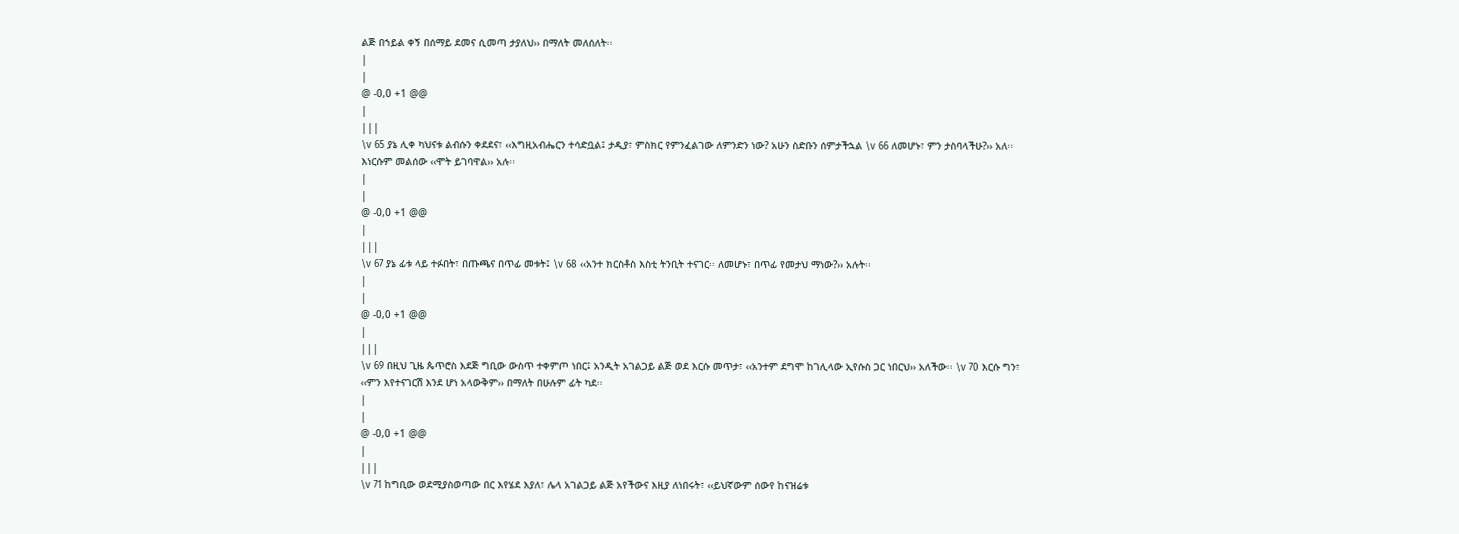ልጅ በኀይል ቀኝ በሰማይ ደመና ሲመጣ ታያለህ›› በማለት መለሰለት፡፡
|
|
@ -0,0 +1 @@
|
|||
\v 65 ያኔ ሊቀ ካህናቱ ልብሱን ቀደደና፣ ‹‹እግዚአብሔርን ተሳድቧል፤ ታዲያ፣ ምስክር የምንፈልገው ለምንድን ነው? አሁን ስድቡን ሰምታችኋል \v 66 ለመሆኑ፣ ምን ታስባላችሁ?›› አለ፡፡ እነርሱም መልሰው ‹‹ሞት ይገባዋል›› አሉ፡፡
|
|
@ -0,0 +1 @@
|
|||
\v 67 ያኔ ፊቱ ላይ ተፉበት፣ በጡጫና በጥፊ መቱት፤ \v 68 ‹‹አንተ ክርስቶስ እስቲ ትንቢት ተናገር፡፡ ለመሆኑ፣ በጥፊ የመታህ ማነው?›› አሉት፡፡
|
|
@ -0,0 +1 @@
|
|||
\v 69 በዚህ ጊዜ ጴጥሮስ እደጅ ግቢው ውስጥ ተቀምጦ ነበር፤ አንዲት አገልጋይ ልጅ ወደ እርሱ መጥታ፣ ‹‹አንተም ደግሞ ከገሊላው ኢየሱስ ጋር ነበርህ›› አለችው፡፡ \v 70 እርሱ ግን፣ ‹‹ምን እየተናገርሽ እንደ ሆነ አላውቅም›› በማለት በሁሉም ፊት ካደ፡፡
|
|
@ -0,0 +1 @@
|
|||
\v 71 ከግቢው ወደሚያስወጣው በር እየሄደ እያለ፣ ሌላ አገልጋይ ልጅ አየችውና እዚያ ለነበሩት፣ ‹‹ይህኛውም ሰውየ ከናዝሬቱ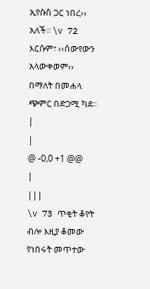ኢየሱስ ጋር ነበረ›› አለች፡፡ \v 72 እርሱም፣ ‹‹ሰውየውን አላውቀወም›› በማለት በመሐላ ጭምር በድጋሚ ካደ፡፡
|
|
@ -0,0 +1 @@
|
|||
\v 73 ጥቂት ቆየት ብሎ እዚያ ቆመው የነበሩት መጥተው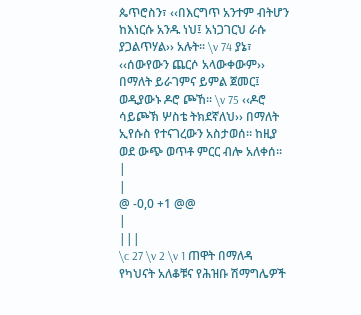ጴጥሮስን፣ ‹‹በእርግጥ አንተም ብትሆን ከእነርሱ አንዱ ነህ፤ አነጋገርህ ራሱ ያጋልጥሃል›› አሉት፡፡ \v 74 ያኔ፣ ‹‹ሰውየውን ጨርሶ አላውቀውም›› በማለት ይራገምና ይምል ጀመር፤ ወዲያውኑ ዶሮ ጮኸ፡፡ \v 75 ‹‹ዶሮ ሳይጮኽ ሦስቴ ትክደኛለህ›› በማለት ኢየሱስ የተናገረውን አስታወሰ፡፡ ከዚያ ወደ ውጭ ወጥቶ ምርር ብሎ አለቀሰ፡፡
|
|
@ -0,0 +1 @@
|
|||
\c 27 \v 2 \v 1 ጠዋት በማለዳ የካህናት አለቆቹና የሕዝቡ ሽማግሌዎች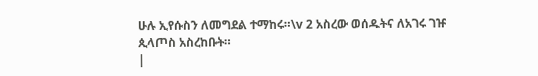ሁሉ ኢየሱስን ለመግደል ተማከሩ።\v 2 አስረው ወሰዱትና ለአገሩ ገዡ ጲላጦስ አስረከቡት።
|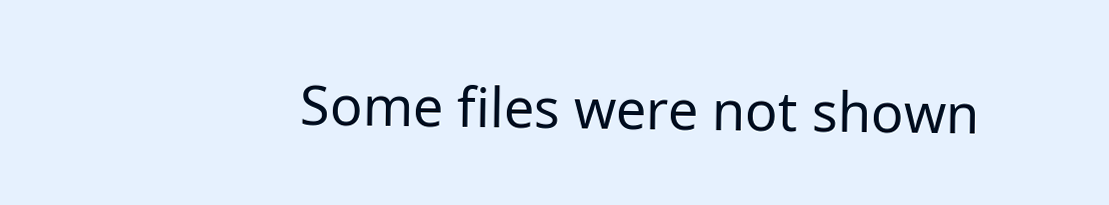Some files were not shown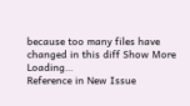because too many files have changed in this diff Show More
Loading…
Reference in New Issue